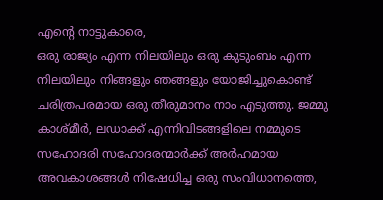എന്റെ നാട്ടുകാരെ,
ഒരു രാജ്യം എന്ന നിലയിലും ഒരു കുടുംബം എന്ന നിലയിലും നിങ്ങളും ഞങ്ങളും യോജിച്ചുകൊണ്ട് ചരിത്രപരമായ ഒരു തീരുമാനം നാം എടുത്തു. ജമ്മു കാശ്മീര്‍, ലഡാക്ക് എന്നിവിടങ്ങളിലെ നമ്മുടെ സഹോദരി സഹോദരന്മാര്‍ക്ക് അര്‍ഹമായ അവകാശങ്ങള്‍ നിഷേധിച്ച ഒരു സംവിധാനത്തെ,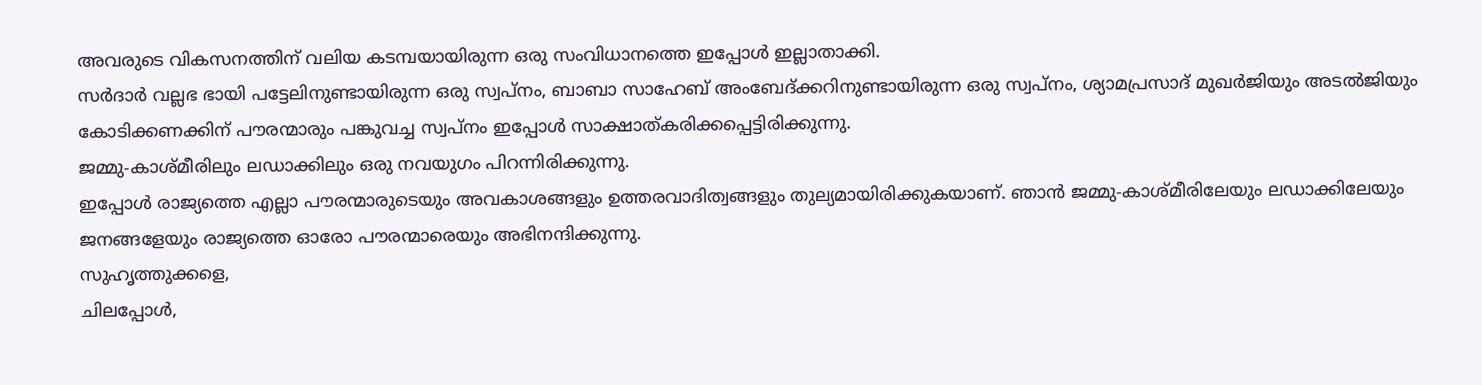അവരുടെ വികസനത്തിന് വലിയ കടമ്പയായിരുന്ന ഒരു സംവിധാനത്തെ ഇപ്പോള്‍ ഇല്ലാതാക്കി.
സര്‍ദാര്‍ വല്ലഭ ഭായി പട്ടേലിനുണ്ടായിരുന്ന ഒരു സ്വപ്‌നം, ബാബാ സാഹേബ് അംബേദ്ക്കറിനുണ്ടായിരുന്ന ഒരു സ്വപ്‌നം, ശ്യാമപ്രസാദ് മുഖര്‍ജിയും അടല്‍ജിയും കോടിക്കണക്കിന് പൗരന്മാരും പങ്കുവച്ച സ്വപ്‌നം ഇപ്പോള്‍ സാക്ഷാത്കരിക്കപ്പെട്ടിരിക്കുന്നു.
ജമ്മു-കാശ്മീരിലും ലഡാക്കിലും ഒരു നവയുഗം പിറന്നിരിക്കുന്നു.
ഇപ്പോള്‍ രാജ്യത്തെ എല്ലാ പൗരന്മാരുടെയും അവകാശങ്ങളും ഉത്തരവാദിത്വങ്ങളും തുല്യമായിരിക്കുകയാണ്. ഞാന്‍ ജമ്മു-കാശ്മീരിലേയും ലഡാക്കിലേയും ജനങ്ങളേയും രാജ്യത്തെ ഓരോ പൗരന്മാരെയും അഭിനന്ദിക്കുന്നു.
സുഹൃത്തുക്കളെ,
ചിലപ്പോള്‍,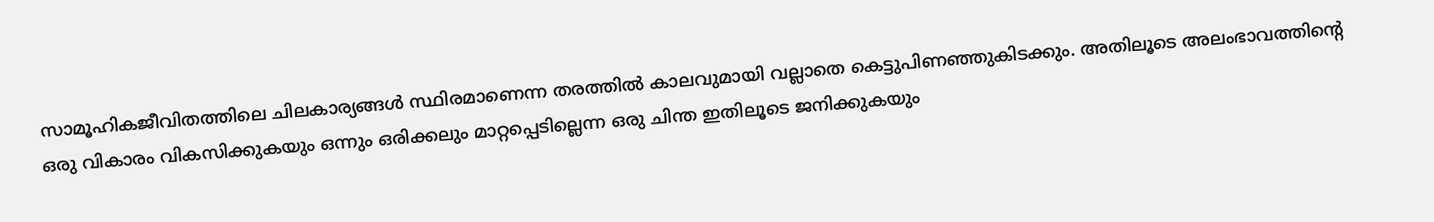സാമൂഹികജീവിതത്തിലെ ചിലകാര്യങ്ങള്‍ സ്ഥിരമാണെന്ന തരത്തില്‍ കാലവുമായി വല്ലാതെ കെട്ടുപിണഞ്ഞുകിടക്കും. അതിലൂടെ അലംഭാവത്തിന്റെ ഒരു വികാരം വികസിക്കുകയും ഒന്നും ഒരിക്കലും മാറ്റപ്പെടില്ലെന്ന ഒരു ചിന്ത ഇതിലൂടെ ജനിക്കുകയും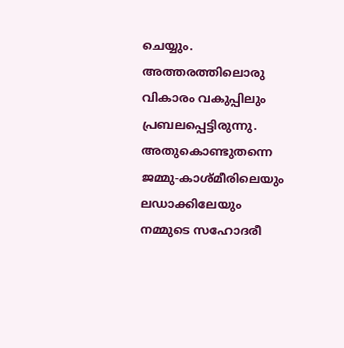ചെയ്യും. അത്തരത്തിലൊരു വികാരം വകുപ്പിലും പ്രബലപ്പെട്ടിരുന്നു.
അതുകൊണ്ടുതന്നെ ജമ്മു-കാശ്മീരിലെയും ലഡാക്കിലേയും നമ്മുടെ സഹോദരീ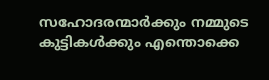സഹോദരന്മാര്‍ക്കും നമ്മുടെ കുട്ടികള്‍ക്കും എന്തൊക്കെ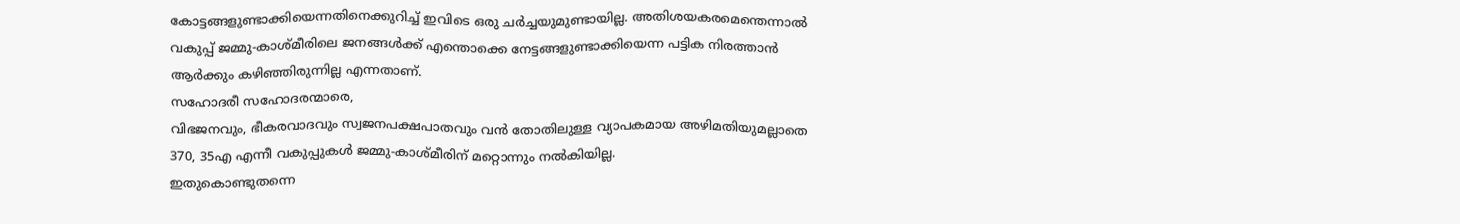കോട്ടങ്ങളുണ്ടാക്കിയെന്നതിനെക്കുറിച്ച് ഇവിടെ ഒരു ചര്‍ച്ചയുമുണ്ടായില്ല. അതിശയകരമെന്തെന്നാല്‍ വകുപ്പ് ജമ്മു-കാശ്മീരിലെ ജനങ്ങള്‍ക്ക് എന്തൊക്കെ നേട്ടങ്ങളുണ്ടാക്കിയെന്ന പട്ടിക നിരത്താന്‍ ആര്‍ക്കും കഴിഞ്ഞിരുന്നില്ല എന്നതാണ്.
സഹോദരീ സഹോദരന്മാരെ,
വിഭജനവും, ഭീകരവാദവും സ്വജനപക്ഷപാതവും വന്‍ തോതിലുള്ള വ്യാപകമായ അഴിമതിയുമല്ലാതെ 370, 35എ എന്നീ വകുപ്പുകള്‍ ജമ്മു-കാശ്മീരിന് മറ്റൊന്നും നല്‍കിയില്ല.
ഇതുകൊണ്ടുതന്നെ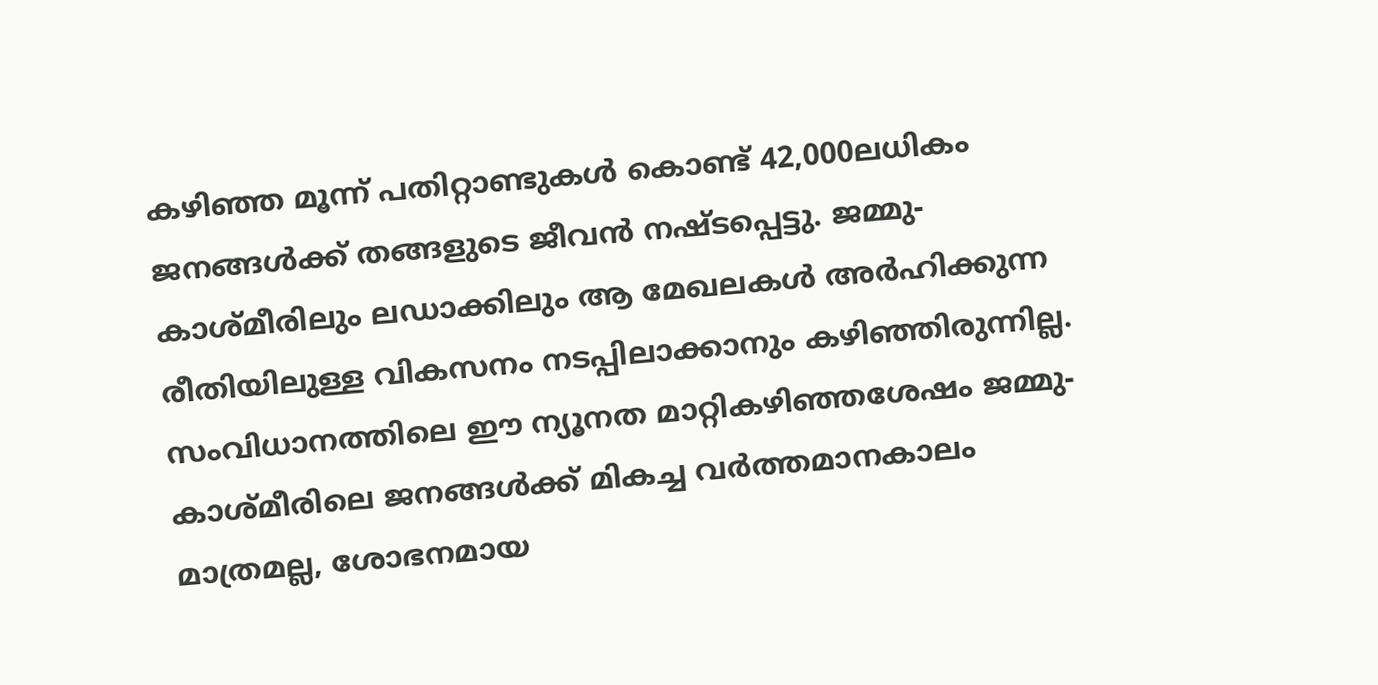കഴിഞ്ഞ മൂന്ന് പതിറ്റാണ്ടുകള്‍ കൊണ്ട് 42,000ലധികം ജനങ്ങള്‍ക്ക് തങ്ങളുടെ ജീവന്‍ നഷ്ടപ്പെട്ടു. ജമ്മു-കാശ്മീരിലും ലഡാക്കിലും ആ മേഖലകള്‍ അര്‍ഹിക്കുന്ന രീതിയിലുള്ള വികസനം നടപ്പിലാക്കാനും കഴിഞ്ഞിരുന്നില്ല.
സംവിധാനത്തിലെ ഈ ന്യൂനത മാറ്റികഴിഞ്ഞശേഷം ജമ്മു-കാശ്മീരിലെ ജനങ്ങള്‍ക്ക് മികച്ച വര്‍ത്തമാനകാലം മാത്രമല്ല, ശോഭനമായ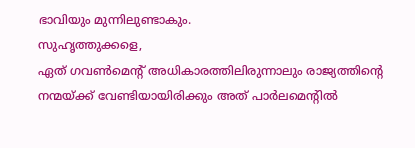ഭാവിയും മുന്നിലുണ്ടാകും.
സുഹൃത്തുക്കളെ,
ഏത് ഗവണ്‍മെന്റ് അധികാരത്തിലിരുന്നാലും രാജ്യത്തിന്റെ നന്മയ്ക്ക് വേണ്ടിയായിരിക്കും അത് പാര്‍ലമെന്റില്‍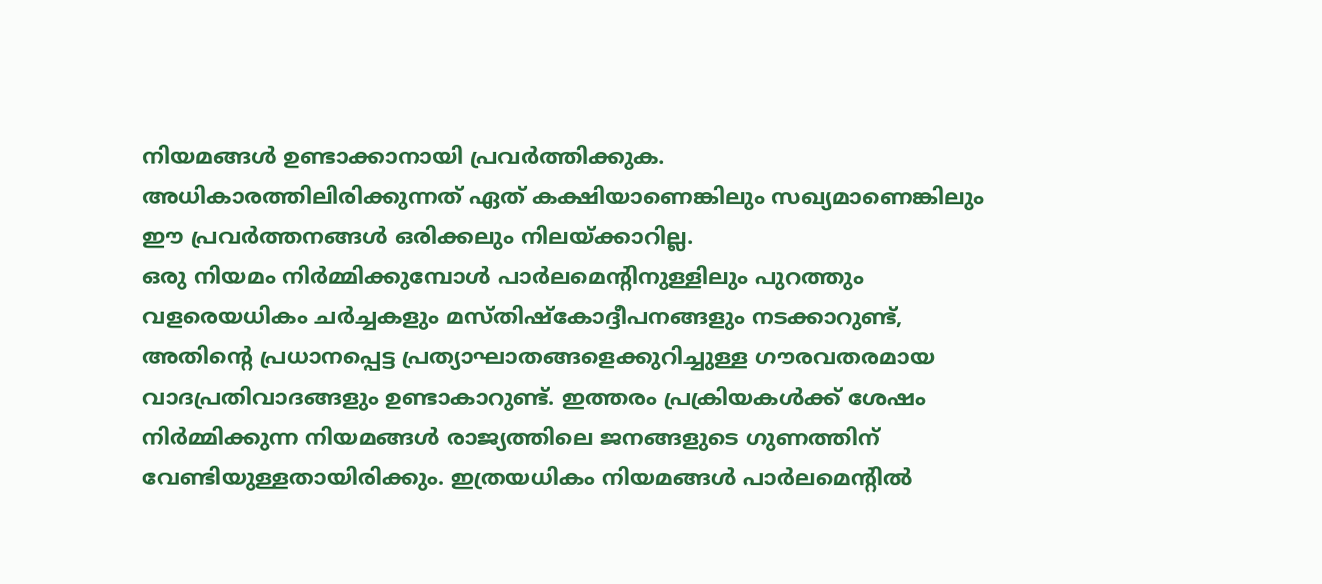നിയമങ്ങള്‍ ഉണ്ടാക്കാനായി പ്രവര്‍ത്തിക്കുക. അധികാരത്തിലിരിക്കുന്നത് ഏത് കക്ഷിയാണെങ്കിലും സഖ്യമാണെങ്കിലും ഈ പ്രവര്‍ത്തനങ്ങള്‍ ഒരിക്കലും നിലയ്ക്കാറില്ല.
ഒരു നിയമം നിര്‍മ്മിക്കുമ്പോള്‍ പാര്‍ലമെന്റിനുള്ളിലും പുറത്തും വളരെയധികം ചര്‍ച്ചകളും മസ്തിഷ്‌കോദ്ദീപനങ്ങളും നടക്കാറുണ്ട്, അതിന്റെ പ്രധാനപ്പെട്ട പ്രത്യാഘാതങ്ങളെക്കുറിച്ചുള്ള ഗൗരവതരമായ വാദപ്രതിവാദങ്ങളും ഉണ്ടാകാറുണ്ട്. ഇത്തരം പ്രക്രിയകള്‍ക്ക് ശേഷം നിര്‍മ്മിക്കുന്ന നിയമങ്ങള്‍ രാജ്യത്തിലെ ജനങ്ങളുടെ ഗുണത്തിന് വേണ്ടിയുള്ളതായിരിക്കും. ഇത്രയധികം നിയമങ്ങള്‍ പാര്‍ലമെന്റില്‍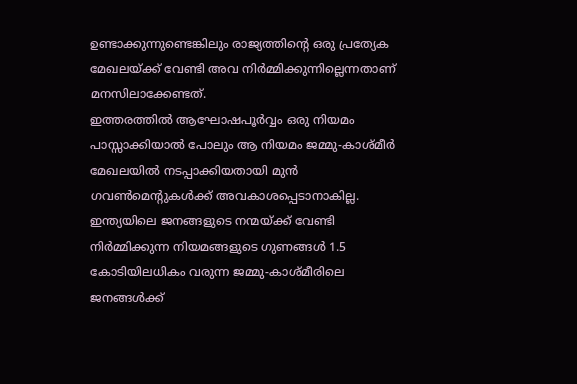ഉണ്ടാക്കുന്നുണ്ടെങ്കിലും രാജ്യത്തിന്റെ ഒരു പ്രത്യേക മേഖലയ്ക്ക് വേണ്ടി അവ നിര്‍മ്മിക്കുന്നില്ലെന്നതാണ് മനസിലാക്കേണ്ടത്.
ഇത്തരത്തില്‍ ആഘോഷപൂര്‍വ്വം ഒരു നിയമം പാസ്സാക്കിയാല്‍ പോലും ആ നിയമം ജമ്മു-കാശ്മീര്‍ മേഖലയില്‍ നടപ്പാക്കിയതായി മുന്‍ ഗവണ്‍മെന്റുകള്‍ക്ക് അവകാശപ്പെടാനാകില്ല.
ഇന്ത്യയിലെ ജനങ്ങളുടെ നന്മയ്ക്ക് വേണ്ടി നിര്‍മ്മിക്കുന്ന നിയമങ്ങളുടെ ഗുണങ്ങള്‍ 1.5 കോടിയിലധികം വരുന്ന ജമ്മു-കാശ്മീരിലെ ജനങ്ങള്‍ക്ക്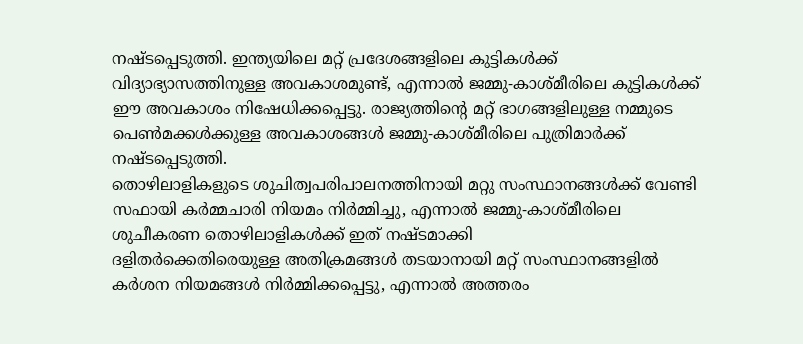നഷ്ടപ്പെടുത്തി. ഇന്ത്യയിലെ മറ്റ് പ്രദേശങ്ങളിലെ കുട്ടികള്‍ക്ക് വിദ്യാഭ്യാസത്തിനുള്ള അവകാശമുണ്ട്, എന്നാല്‍ ജമ്മു-കാശ്മീരിലെ കുട്ടികള്‍ക്ക് ഈ അവകാശം നിഷേധിക്കപ്പെട്ടു. രാജ്യത്തിന്റെ മറ്റ് ഭാഗങ്ങളിലുള്ള നമ്മുടെ പെണ്‍മക്കള്‍ക്കുള്ള അവകാശങ്ങള്‍ ജമ്മു-കാശ്മീരിലെ പുത്രിമാര്‍ക്ക് നഷ്ടപ്പെടുത്തി.
തൊഴിലാളികളുടെ ശുചിത്വപരിപാലനത്തിനായി മറ്റു സംസ്ഥാനങ്ങള്‍ക്ക് വേണ്ടി സഫായി കര്‍മ്മചാരി നിയമം നിര്‍മ്മിച്ചു, എന്നാല്‍ ജമ്മു-കാശ്മീരിലെ ശുചീകരണ തൊഴിലാളികള്‍ക്ക് ഇത് നഷ്ടമാക്കി
ദളിതര്‍ക്കെതിരെയുള്ള അതിക്രമങ്ങള്‍ തടയാനായി മറ്റ് സംസ്ഥാനങ്ങളില്‍ കര്‍ശന നിയമങ്ങള്‍ നിര്‍മ്മിക്കപ്പെട്ടു, എന്നാല്‍ അത്തരം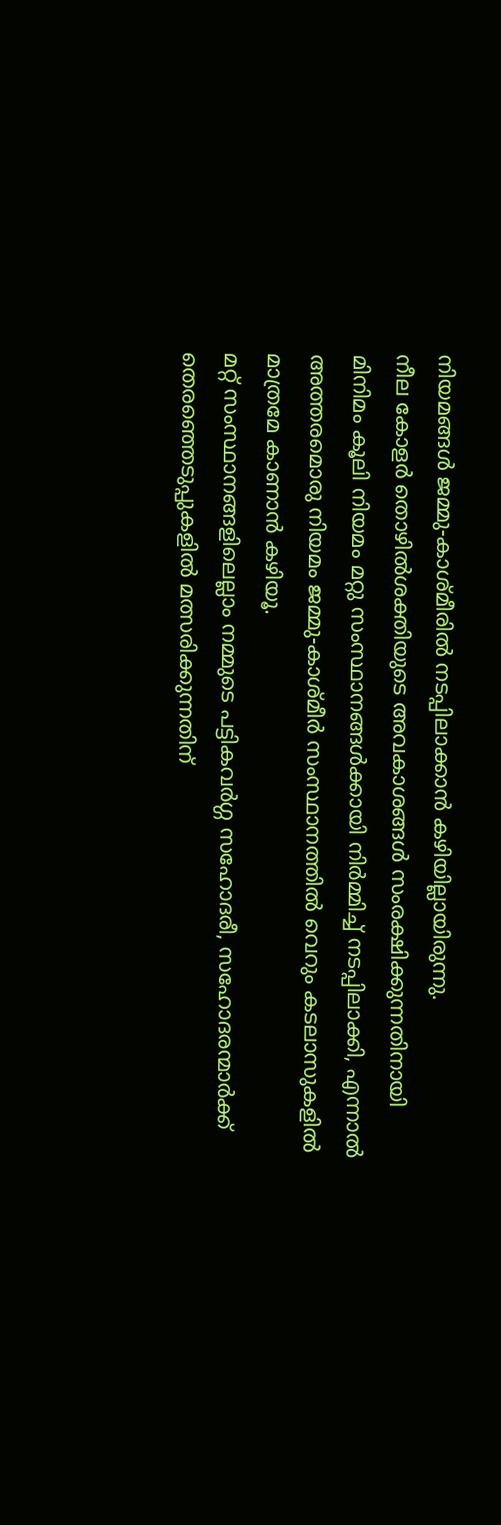നിയമങ്ങള്‍ ജമ്മു-കാശ്മീരില്‍ നടപ്പിലാക്കാന്‍ കഴിയില്ലായിരുന്നു.
നീല കോളര്‍ തൊഴില്‍ശക്തിയുടെ അവകാശങ്ങള്‍ സംരക്ഷിക്കുന്നതിനായി മിനിമം കൂലി നിയമം മറ്റു സംസ്ഥാനങ്ങള്‍ക്കായി നിര്‍മ്മിച്ച് നടപ്പിലാക്കി, എന്നാല്‍ അത്തരമൊരു നിയമം ജമ്മു-കാശ്മീര്‍ സംസ്ഥാനത്തില്‍ വെറും കടലാസുകളില്‍ മാത്രമേ കാണാന്‍ കഴിയൂ.
മറ്റ് സംസ്ഥാനങ്ങളിലെല്ലാം നമ്മുടെ പട്ടികവര്‍ഗ്ഗ സഹോദരീ, സഹോദരന്മാര്‍ക്ക് തെരഞ്ഞെടുപ്പുകളില്‍ മത്സരിക്കുന്നതിന്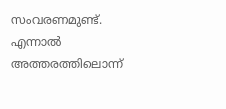സംവരണമുണ്ട്. എന്നാല്‍ അത്തരത്തിലൊന്ന്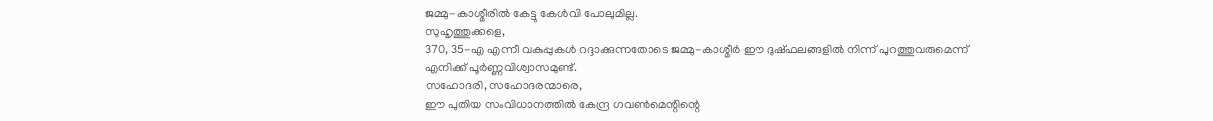ജമ്മു-കാശ്മീരില്‍ കേട്ടു കേള്‍വി പോലുമില്ല.
സുഹൃത്തുക്കളെ,
370, 35-എ എന്നീ വകുപ്പുകള്‍ റദ്ദാക്കുന്നതോടെ ജമ്മു-കാശ്മീര്‍ ഈ ദുഷ്ഫലങ്ങളില്‍ നിന്ന് പുറത്തുവരുമെന്ന് എനിക്ക് പൂര്‍ണ്ണവിശ്വാസമുണ്ട്.
സഹോദരി, സഹോദരന്മാരെ,
ഈ പുതിയ സംവിധാനത്തില്‍ കേന്ദ്ര ഗവണ്‍മെന്റിന്റെ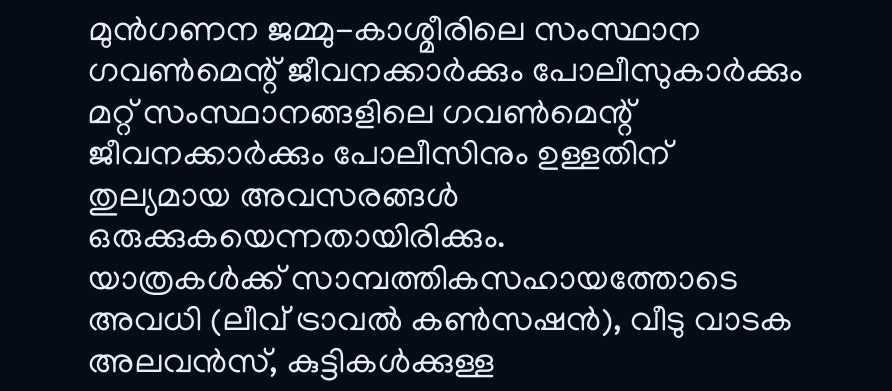മുന്‍ഗണന ജമ്മു-കാശ്മീരിലെ സംസ്ഥാന ഗവണ്‍മെന്റ് ജീവനക്കാര്‍ക്കും പോലീസുകാര്‍ക്കും മറ്റ് സംസ്ഥാനങ്ങളിലെ ഗവണ്‍മെന്റ് ജീവനക്കാര്‍ക്കും പോലീസിനും ഉള്ളതിന് തുല്യമായ അവസരങ്ങള്‍ ഒരുക്കുകയെന്നതായിരിക്കും.
യാത്രകള്‍ക്ക് സാമ്പത്തികസഹായത്തോടെ അവധി (ലീവ് ട്രാവല്‍ കണ്‍സഷന്‍), വീടു വാടക അലവന്‍സ്, കുട്ടികള്‍ക്കുള്ള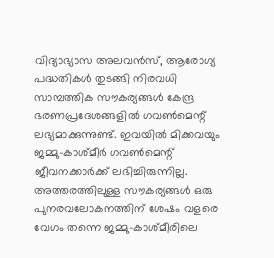വിദ്യാഭ്യാസ അലവന്‍സ്, ആരോഗ്യ പദ്ധതികള്‍ തുടങ്ങി നിരവധി സാമ്പത്തിക സൗകര്യങ്ങള്‍ കേന്ദ്ര ഭരണപ്രദേശങ്ങളില്‍ ഗവണ്‍മെന്റ് ലഭ്യമാക്കുന്നുണ്ട്. ഇവയില്‍ മിക്കവയും ജമ്മു-കാശ്മീര്‍ ഗവണ്‍മെന്റ് ജീവനക്കാര്‍ക്ക് ലഭിച്ചിരുന്നില്ല.
അത്തരത്തിലുള്ള സൗകര്യങ്ങള്‍ ഒരു പുനരവലോകനത്തിന് ശേഷം വളരെ വേഗം തന്നെ ജമ്മു-കാശ്മീരിലെ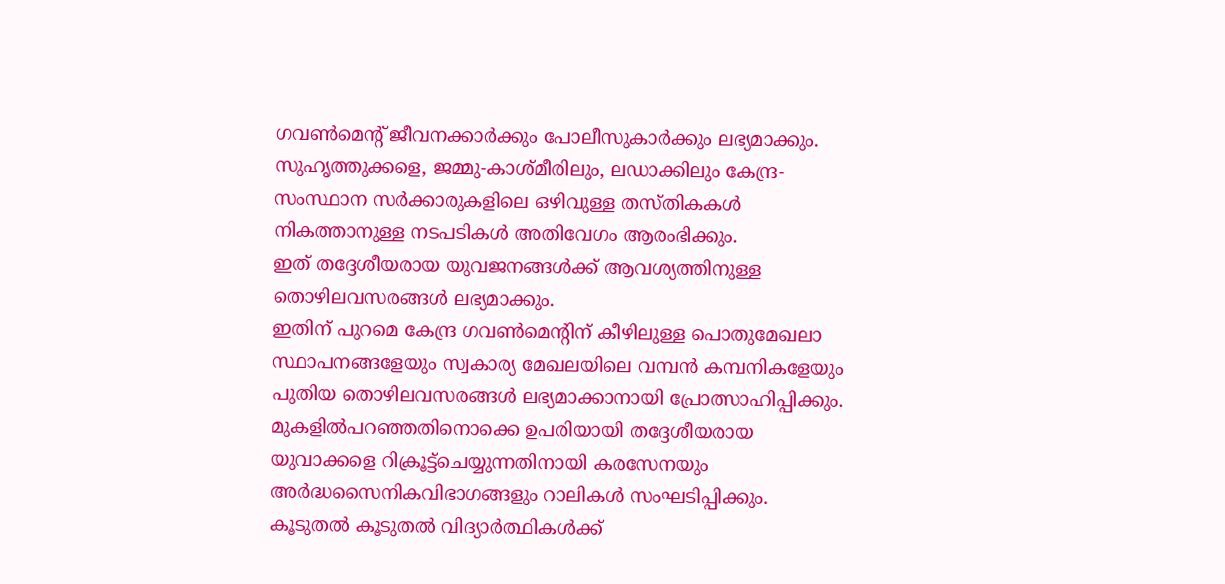ഗവണ്‍മെന്റ് ജീവനക്കാര്‍ക്കും പോലീസുകാര്‍ക്കും ലഭ്യമാക്കും.
സുഹൃത്തുക്കളെ, ജമ്മു-കാശ്മീരിലും, ലഡാക്കിലും കേന്ദ്ര-സംസ്ഥാന സര്‍ക്കാരുകളിലെ ഒഴിവുള്ള തസ്തികകള്‍ നികത്താനുള്ള നടപടികള്‍ അതിവേഗം ആരംഭിക്കും.
ഇത് തദ്ദേശീയരായ യുവജനങ്ങള്‍ക്ക് ആവശ്യത്തിനുള്ള തൊഴിലവസരങ്ങള്‍ ലഭ്യമാക്കും.
ഇതിന് പുറമെ കേന്ദ്ര ഗവണ്‍മെന്റിന് കീഴിലുള്ള പൊതുമേഖലാ സ്ഥാപനങ്ങളേയും സ്വകാര്യ മേഖലയിലെ വമ്പന്‍ കമ്പനികളേയും പുതിയ തൊഴിലവസരങ്ങള്‍ ലഭ്യമാക്കാനായി പ്രോത്സാഹിപ്പിക്കും.
മുകളില്‍പറഞ്ഞതിനൊക്കെ ഉപരിയായി തദ്ദേശീയരായ യുവാക്കളെ റിക്രൂട്ട്‌ചെയ്യുന്നതിനായി കരസേനയും അര്‍ദ്ധസൈനികവിഭാഗങ്ങളും റാലികള്‍ സംഘടിപ്പിക്കും.
കൂടുതല്‍ കൂടുതല്‍ വിദ്യാര്‍ത്ഥികള്‍ക്ക്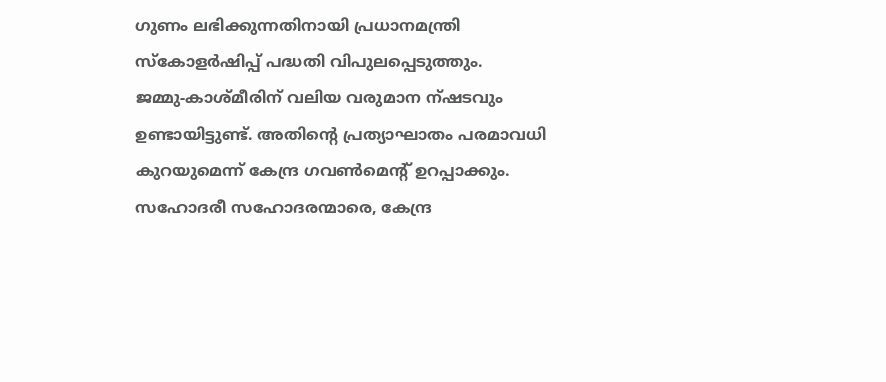ഗുണം ലഭിക്കുന്നതിനായി പ്രധാനമന്ത്രി സ്‌കോളര്‍ഷിപ്പ് പദ്ധതി വിപുലപ്പെടുത്തും.
ജമ്മു-കാശ്മീരിന് വലിയ വരുമാന ന്ഷടവും ഉണ്ടായിട്ടുണ്ട്. അതിന്റെ പ്രത്യാഘാതം പരമാവധി കുറയുമെന്ന് കേന്ദ്ര ഗവണ്‍മെന്റ് ഉറപ്പാക്കും.
സഹോദരീ സഹോദരന്മാരെ, കേന്ദ്ര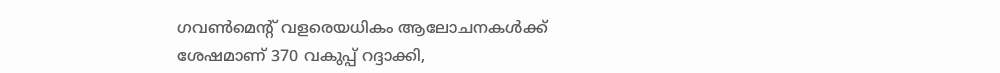ഗവണ്‍മെന്റ് വളരെയധികം ആലോചനകള്‍ക്ക് ശേഷമാണ് 370 വകുപ്പ് റദ്ദാക്കി,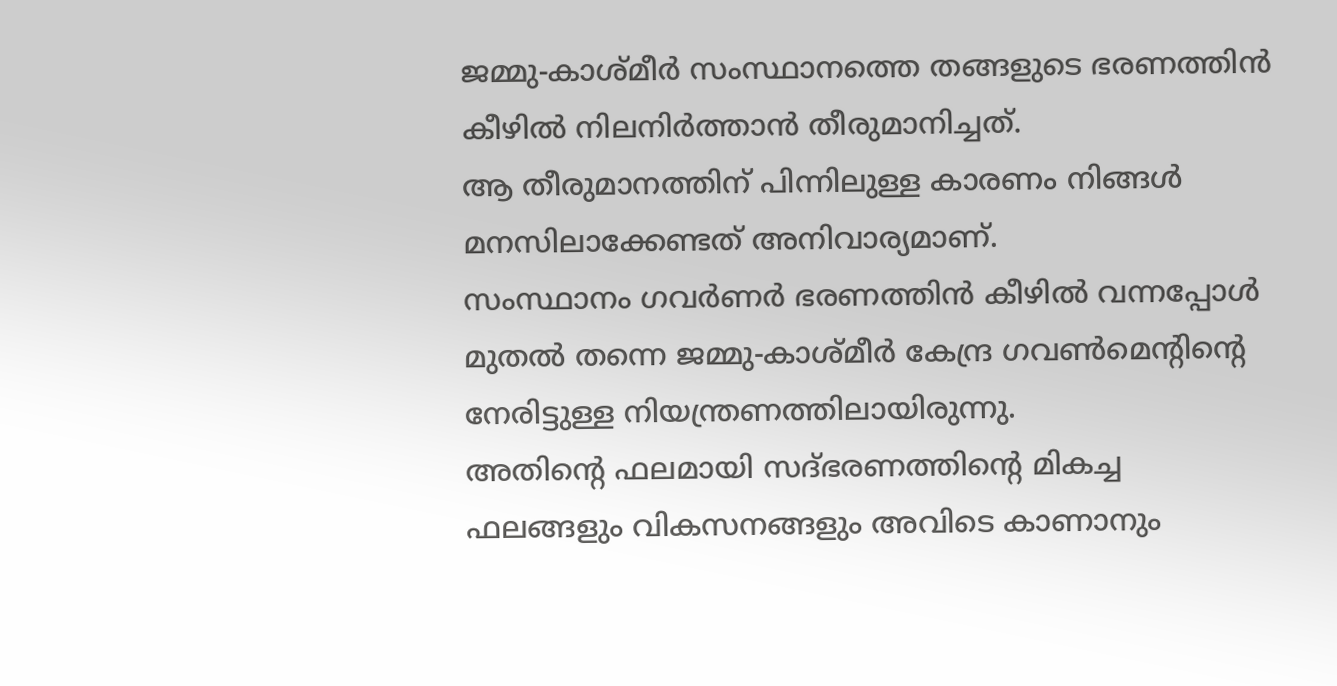ജമ്മു-കാശ്മീര്‍ സംസ്ഥാനത്തെ തങ്ങളുടെ ഭരണത്തിന്‍ കീഴില്‍ നിലനിര്‍ത്താന്‍ തീരുമാനിച്ചത്.
ആ തീരുമാനത്തിന് പിന്നിലുള്ള കാരണം നിങ്ങള്‍ മനസിലാക്കേണ്ടത് അനിവാര്യമാണ്.
സംസ്ഥാനം ഗവര്‍ണര്‍ ഭരണത്തിന്‍ കീഴില്‍ വന്നപ്പോള്‍ മുതല്‍ തന്നെ ജമ്മു-കാശ്മീര്‍ കേന്ദ്ര ഗവണ്‍മെന്റിന്റെ നേരിട്ടുള്ള നിയന്ത്രണത്തിലായിരുന്നു.
അതിന്റെ ഫലമായി സദ്ഭരണത്തിന്റെ മികച്ച ഫലങ്ങളും വികസനങ്ങളും അവിടെ കാണാനും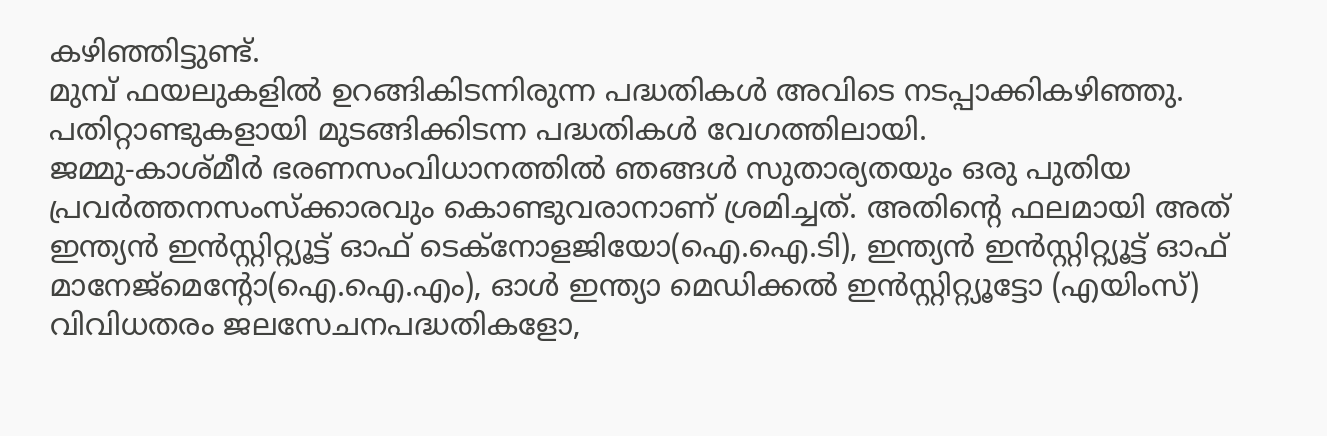കഴിഞ്ഞിട്ടുണ്ട്.
മുമ്പ് ഫയലുകളില്‍ ഉറങ്ങികിടന്നിരുന്ന പദ്ധതികള്‍ അവിടെ നടപ്പാക്കികഴിഞ്ഞു.
പതിറ്റാണ്ടുകളായി മുടങ്ങിക്കിടന്ന പദ്ധതികള്‍ വേഗത്തിലായി.
ജമ്മു-കാശ്മീര്‍ ഭരണസംവിധാനത്തില്‍ ഞങ്ങള്‍ സുതാര്യതയും ഒരു പുതിയ പ്രവര്‍ത്തനസംസ്‌ക്കാരവും കൊണ്ടുവരാനാണ് ശ്രമിച്ചത്. അതിന്റെ ഫലമായി അത് ഇന്ത്യന്‍ ഇന്‍സ്റ്റിറ്റ്യൂട്ട് ഓഫ് ടെക്‌നോളജിയോ(ഐ.ഐ.ടി), ഇന്ത്യന്‍ ഇന്‍സ്റ്റിറ്റ്യൂട്ട് ഓഫ് മാനേജ്‌മെന്റോ(ഐ.ഐ.എം), ഓള്‍ ഇന്ത്യാ മെഡിക്കല്‍ ഇന്‍സ്റ്റിറ്റ്യൂട്ടോ (എയിംസ്) വിവിധതരം ജലസേചനപദ്ധതികളോ,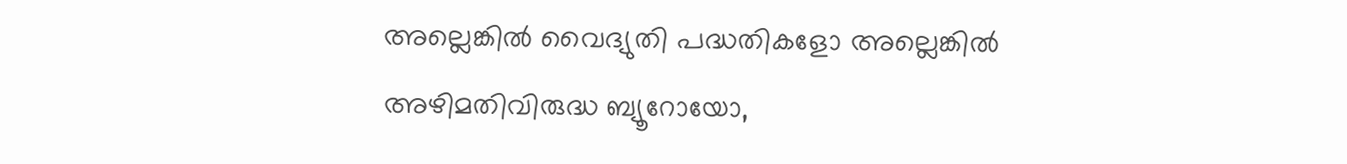അല്ലെങ്കില്‍ വൈദ്യുതി പദ്ധതികളോ അല്ലെങ്കില്‍ അഴിമതിവിരുദ്ധ ബ്യൂറോയോ,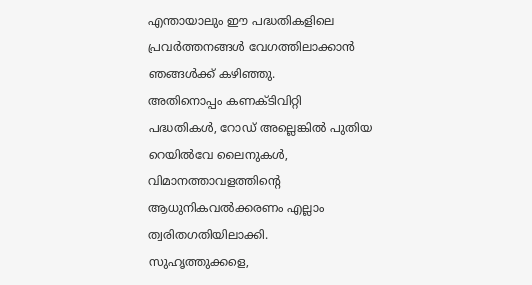എന്തായാലും ഈ പദ്ധതികളിലെ പ്രവര്‍ത്തനങ്ങള്‍ വേഗത്തിലാക്കാന്‍ ഞങ്ങള്‍ക്ക് കഴിഞ്ഞു.
അതിനൊപ്പം കണക്ടിവിറ്റി പദ്ധതികള്‍, റോഡ് അല്ലെങ്കില്‍ പുതിയ റെയില്‍വേ ലൈനുകള്‍, വിമാനത്താവളത്തിന്റെ ആധുനികവല്‍ക്കരണം എല്ലാം ത്വരിതഗതിയിലാക്കി.
സുഹൃത്തുക്കളെ,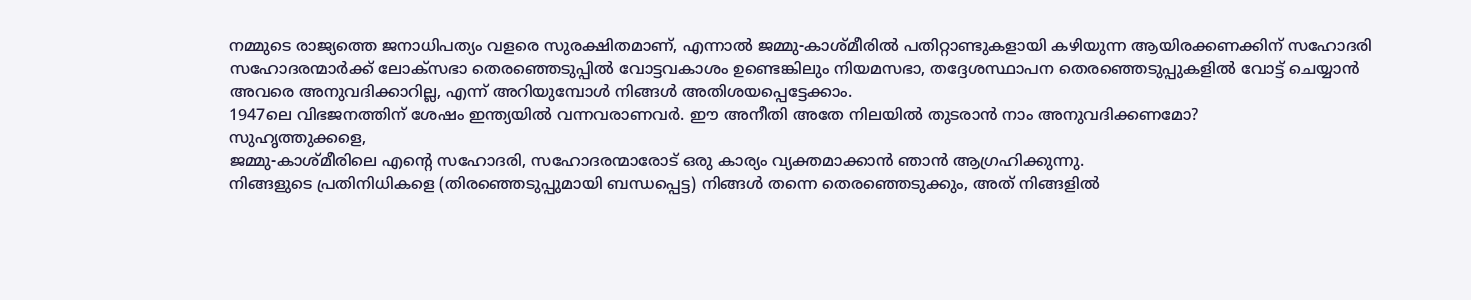നമ്മുടെ രാജ്യത്തെ ജനാധിപത്യം വളരെ സുരക്ഷിതമാണ്, എന്നാല്‍ ജമ്മു-കാശ്മീരില്‍ പതിറ്റാണ്ടുകളായി കഴിയുന്ന ആയിരക്കണക്കിന് സഹോദരി സഹോദരന്മാര്‍ക്ക് ലോക്‌സഭാ തെരഞ്ഞെടുപ്പില്‍ വോട്ടവകാശം ഉണ്ടെങ്കിലും നിയമസഭാ, തദ്ദേശസ്ഥാപന തെരഞ്ഞെടുപ്പുകളില്‍ വോട്ട് ചെയ്യാന്‍ അവരെ അനുവദിക്കാറില്ല, എന്ന് അറിയുമ്പോള്‍ നിങ്ങള്‍ അതിശയപ്പെട്ടേക്കാം.
1947ലെ വിഭജനത്തിന് ശേഷം ഇന്ത്യയില്‍ വന്നവരാണവര്‍. ഈ അനീതി അതേ നിലയില്‍ തുടരാന്‍ നാം അനുവദിക്കണമോ?
സുഹൃത്തുക്കളെ,
ജമ്മു-കാശ്മീരിലെ എന്റെ സഹോദരി, സഹോദരന്മാരോട് ഒരു കാര്യം വ്യക്തമാക്കാന്‍ ഞാന്‍ ആഗ്രഹിക്കുന്നു.
നിങ്ങളുടെ പ്രതിനിധികളെ (തിരഞ്ഞെടുപ്പുമായി ബന്ധപ്പെട്ട) നിങ്ങള്‍ തന്നെ തെരഞ്ഞെടുക്കും, അത് നിങ്ങളില്‍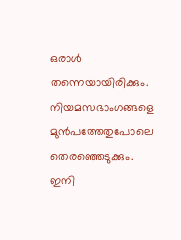ഒരാള്‍ തന്നെയായിരിക്കും.
നിയമസഭാംഗങ്ങളെ മുന്‍പത്തേതുപോലെ തെരഞ്ഞെടുക്കും.
ഇനി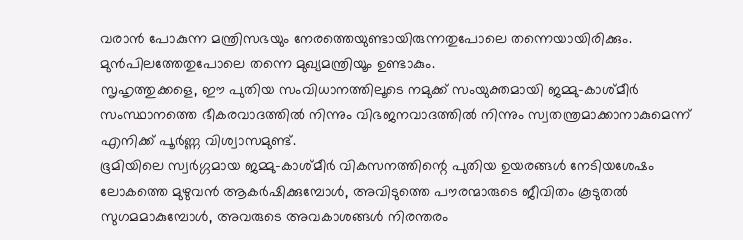വരാന്‍ പോകുന്ന മന്ത്രിസഭയും നേരത്തെയുണ്ടായിരുന്നതുപോലെ തന്നെയായിരിക്കും. മുന്‍പിലത്തേതുപോലെ തന്നെ മുഖ്യമന്ത്രിയൂം ഉണ്ടാകും.
സൃഹൃത്തുക്കളെ, ഈ പുതിയ സംവിധാനത്തിലൂടെ നമുക്ക് സംയുക്തമായി ജമ്മു-കാശ്മീര്‍ സംസ്ഥാനത്തെ ഭീകരവാദത്തില്‍ നിന്നും വിഭജനവാദത്തില്‍ നിന്നും സ്വതന്ത്രമാക്കാനാകുമെന്ന് എനിക്ക് പൂര്‍ണ്ണ വിശ്വാസമുണ്ട്.
ഭൂമിയിലെ സ്വര്‍ഗ്ഗമായ ജമ്മു-കാശ്മീര്‍ വികസനത്തിന്റെ പുതിയ ഉയരങ്ങള്‍ നേടിയശേഷം ലോകത്തെ മുഴുവന്‍ ആകര്‍ഷിക്കുമ്പോള്‍, അവിടുത്തെ പൗരന്മാരുടെ ജീവിതം കൂടുതല്‍ സുഗമമാകുമ്പോള്‍, അവരുടെ അവകാശങ്ങള്‍ നിരന്തരം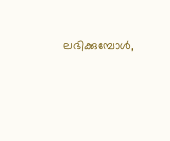ലഭിക്കുമ്പോള്‍,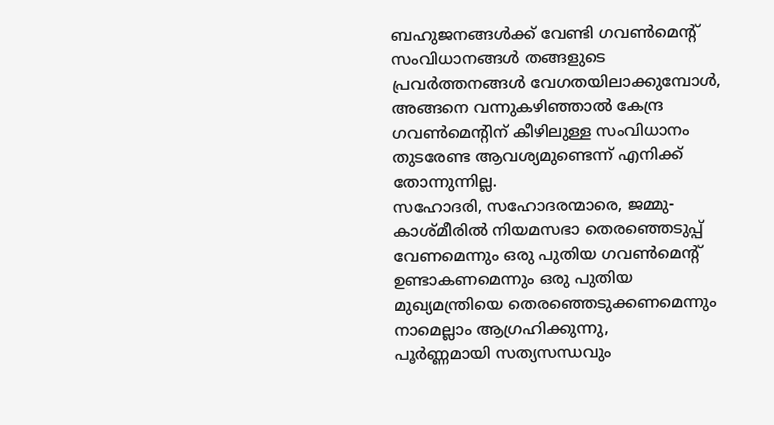ബഹുജനങ്ങള്‍ക്ക് വേണ്ടി ഗവണ്‍മെന്റ് സംവിധാനങ്ങള്‍ തങ്ങളുടെ പ്രവര്‍ത്തനങ്ങള്‍ വേഗതയിലാക്കുമ്പോള്‍, അങ്ങനെ വന്നുകഴിഞ്ഞാല്‍ കേന്ദ്ര ഗവണ്‍മെന്റിന് കീഴിലുള്ള സംവിധാനം തുടരേണ്ട ആവശ്യമുണ്ടെന്ന് എനിക്ക് തോന്നുന്നില്ല.
സഹോദരി, സഹോദരന്മാരെ, ജമ്മു-കാശ്മീരില്‍ നിയമസഭാ തെരഞ്ഞെടുപ്പ് വേണമെന്നും ഒരു പുതിയ ഗവണ്‍മെന്റ് ഉണ്ടാകണമെന്നും ഒരു പുതിയ മുഖ്യമന്ത്രിയെ തെരഞ്ഞെടുക്കണമെന്നും നാമെല്ലാം ആഗ്രഹിക്കുന്നു,
പൂര്‍ണ്ണമായി സത്യസന്ധവും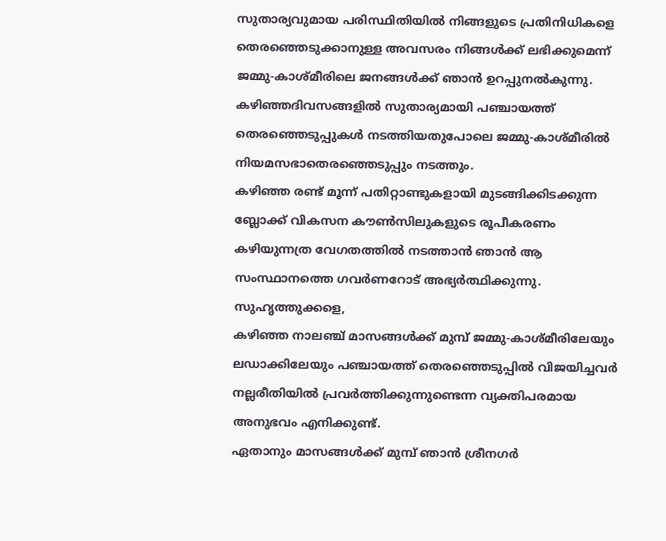സുതാര്യവുമായ പരിസ്ഥിതിയില്‍ നിങ്ങളുടെ പ്രതിനിധികളെ തെരഞ്ഞെടുക്കാനുള്ള അവസരം നിങ്ങള്‍ക്ക് ലഭിക്കുമെന്ന് ജമ്മു-കാശ്മീരിലെ ജനങ്ങള്‍ക്ക് ഞാന്‍ ഉറപ്പുനല്‍കുന്നു.
കഴിഞ്ഞദിവസങ്ങളില്‍ സുതാര്യമായി പഞ്ചായത്ത് തെരഞ്ഞെടുപ്പുകള്‍ നടത്തിയതുപോലെ ജമ്മു-കാശ്മീരില്‍ നിയമസഭാതെരഞ്ഞെടുപ്പും നടത്തും.
കഴിഞ്ഞ രണ്ട് മൂന്ന് പതിറ്റാണ്ടുകളായി മുടങ്ങിക്കിടക്കുന്ന ബ്ലോക്ക് വികസന കൗണ്‍സിലുകളുടെ രൂപീകരണം കഴിയുന്നത്ര വേഗതത്തില്‍ നടത്താന്‍ ഞാന്‍ ആ സംസ്ഥാനത്തെ ഗവര്‍ണറോട് അഭ്യര്‍ത്ഥിക്കുന്നു.
സുഹൃത്തുക്കളെ,
കഴിഞ്ഞ നാലഞ്ച് മാസങ്ങള്‍ക്ക് മുമ്പ് ജമ്മു-കാശ്മീരിലേയും ലഡാക്കിലേയും പഞ്ചായത്ത് തെരഞ്ഞെടുപ്പില്‍ വിജയിച്ചവര്‍ നല്ലരീതിയില്‍ പ്രവര്‍ത്തിക്കുന്നുണ്ടെന്ന വ്യക്തിപരമായ അനുഭവം എനിക്കുണ്ട്.
ഏതാനും മാസങ്ങള്‍ക്ക് മുമ്പ് ഞാന്‍ ശ്രീനഗര്‍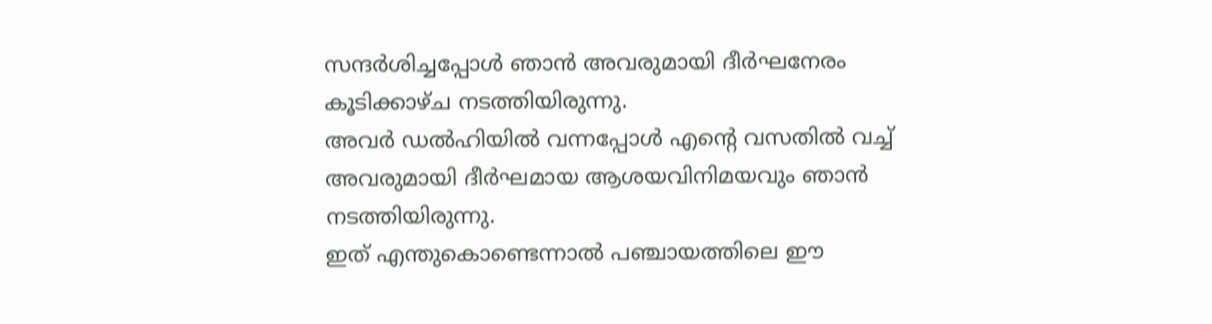സന്ദര്‍ശിച്ചപ്പോള്‍ ഞാന്‍ അവരുമായി ദീര്‍ഘനേരം കൂടിക്കാഴ്ച നടത്തിയിരുന്നു.
അവര്‍ ഡല്‍ഹിയില്‍ വന്നപ്പോള്‍ എന്റെ വസതില്‍ വച്ച് അവരുമായി ദീര്‍ഘമായ ആശയവിനിമയവും ഞാന്‍ നടത്തിയിരുന്നു.
ഇത് എന്തുകൊണ്ടെന്നാല്‍ പഞ്ചായത്തിലെ ഈ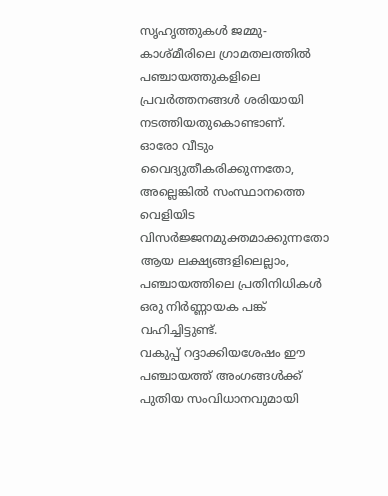സൃഹൃത്തുകള്‍ ജമ്മു-കാശ്മീരിലെ ഗ്രാമതലത്തില്‍ പഞ്ചായത്തുകളിലെ പ്രവര്‍ത്തനങ്ങള്‍ ശരിയായി നടത്തിയതുകൊണ്ടാണ്.
ഓരോ വീടും വൈദ്യുതീകരിക്കുന്നതോ, അല്ലെങ്കില്‍ സംസ്ഥാനത്തെ വെളിയിട വിസര്‍ജ്ജനമുക്തമാക്കുന്നതോ ആയ ലക്ഷ്യങ്ങളിലെല്ലാം, പഞ്ചായത്തിലെ പ്രതിനിധികള്‍ ഒരു നിര്‍ണ്ണായക പങ്ക് വഹിച്ചിട്ടുണ്ട്.
വകുപ്പ് റദ്ദാക്കിയശേഷം ഈ പഞ്ചായത്ത് അംഗങ്ങള്‍ക്ക് പുതിയ സംവിധാനവുമായി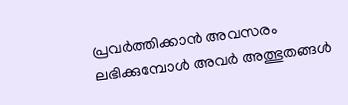പ്രവര്‍ത്തിക്കാന്‍ അവസരം ലഭിക്കുമ്പോള്‍ അവര്‍ അത്ഭുതങ്ങള്‍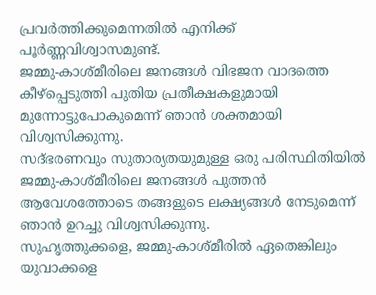പ്രവര്‍ത്തിക്കുമെന്നതില്‍ എനിക്ക് പൂര്‍ണ്ണവിശ്വാസമുണ്ട്.
ജമ്മു-കാശ്മീരിലെ ജനങ്ങള്‍ വിഭജന വാദത്തെ കീഴ്‌പ്പെടുത്തി പുതിയ പ്രതീക്ഷകളുമായി മുന്നോട്ടുപോകുമെന്ന് ഞാന്‍ ശക്തമായി വിശ്വസിക്കുന്നു.
സദ്ഭരണവും സുതാര്യതയുമുള്ള ഒരു പരിസ്ഥിതിയില്‍ ജമ്മു-കാശ്മീരിലെ ജനങ്ങള്‍ പുത്തന്‍ ആവേശത്തോടെ തങ്ങളുടെ ലക്ഷ്യങ്ങള്‍ നേടുമെന്ന് ഞാന്‍ ഉറച്ചു വിശ്വസിക്കുന്നു.
സുഹൃത്തുക്കളെ, ജമ്മു-കാശ്മീരില്‍ ഏതെങ്കിലും യുവാക്കളെ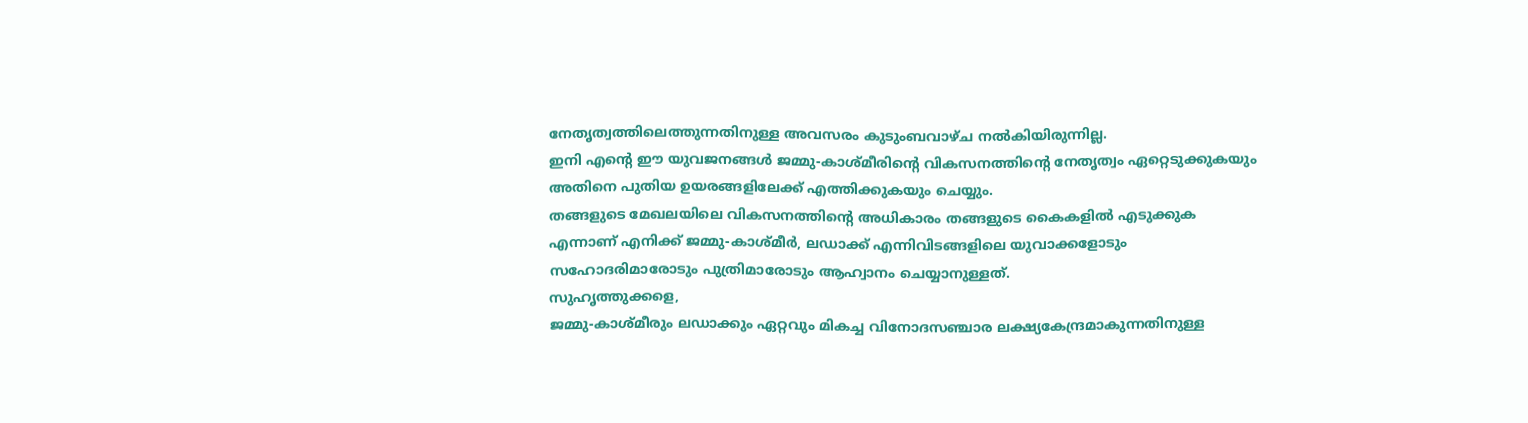നേതൃത്വത്തിലെത്തുന്നതിനുള്ള അവസരം കുടുംബവാഴ്ച നല്‍കിയിരുന്നില്ല.
ഇനി എന്റെ ഈ യുവജനങ്ങള്‍ ജമ്മു-കാശ്മീരിന്റെ വികസനത്തിന്റെ നേതൃത്വം ഏറ്റെടുക്കുകയും അതിനെ പുതിയ ഉയരങ്ങളിലേക്ക് എത്തിക്കുകയും ചെയ്യും.
തങ്ങളുടെ മേഖലയിലെ വികസനത്തിന്റെ അധികാരം തങ്ങളുടെ കൈകളില്‍ എടുക്കുക എന്നാണ് എനിക്ക് ജമ്മു-കാശ്മീര്‍, ലഡാക്ക് എന്നിവിടങ്ങളിലെ യുവാക്കളോടും സഹോദരിമാരോടും പുത്രിമാരോടും ആഹ്വാനം ചെയ്യാനുള്ളത്.
സുഹൃത്തുക്കളെ,
ജമ്മു-കാശ്മീരും ലഡാക്കും ഏറ്റവും മികച്ച വിനോദസഞ്ചാര ലക്ഷ്യകേന്ദ്രമാകുന്നതിനുള്ള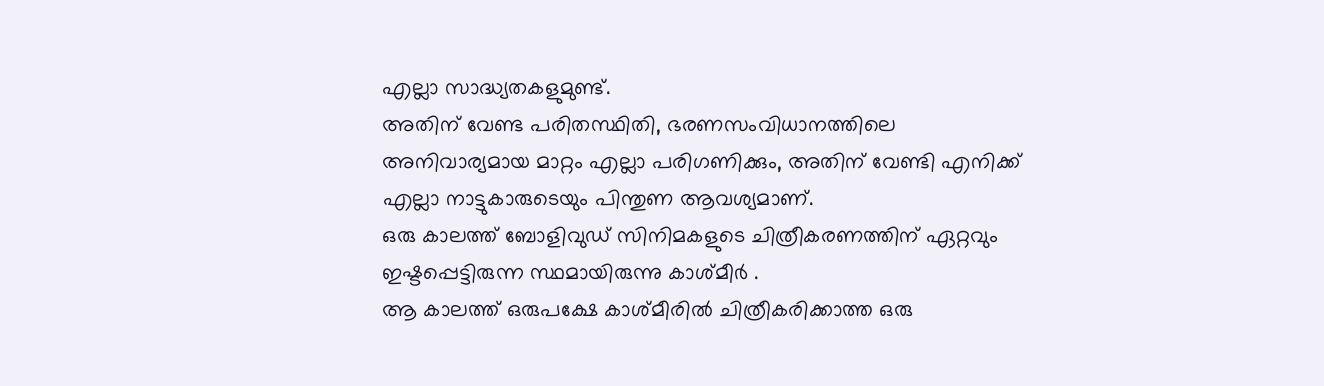എല്ലാ സാദ്ധ്യതകളുമുണ്ട്.
അതിന് വേണ്ട പരിതസ്ഥിതി, ഭരണസംവിധാനത്തിലെ അനിവാര്യമായ മാറ്റം എല്ലാ പരിഗണിക്കും, അതിന് വേണ്ടി എനിക്ക് എല്ലാ നാട്ടുകാരുടെയും പിന്തുണ ആവശ്യമാണ്.
ഒരു കാലത്ത് ബോളിവുഡ് സിനിമകളുടെ ചിത്രീകരണത്തിന് ഏറ്റവും ഇഷ്ടപ്പെട്ടിരുന്ന സ്ഥമായിരുന്നു കാശ്മീര്‍ .
ആ കാലത്ത് ഒരുപക്ഷേ കാശ്മീരില്‍ ചിത്രീകരിക്കാത്ത ഒരു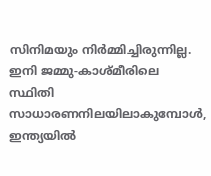സിനിമയും നിര്‍മ്മിച്ചിരുന്നില്ല.
ഇനി ജമ്മു-കാശ്മീരിലെ സ്ഥിതി സാധാരണനിലയിലാകുമ്പോള്‍, ഇന്ത്യയില്‍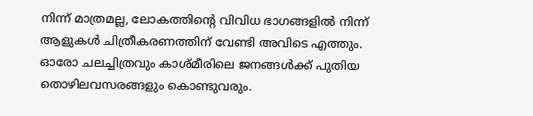നിന്ന് മാത്രമല്ല, ലോകത്തിന്റെ വിവിധ ഭാഗങ്ങളില്‍ നിന്ന് ആളുകള്‍ ചിത്രീകരണത്തിന് വേണ്ടി അവിടെ എത്തും.
ഓരോ ചലച്ചിത്രവും കാശ്മീരിലെ ജനങ്ങള്‍ക്ക് പുതിയ തൊഴിലവസരങ്ങളും കൊണ്ടുവരും.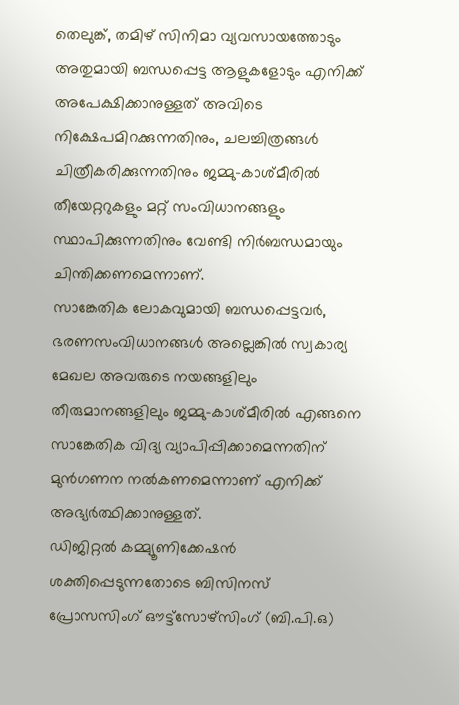തെലുങ്ക്, തമിഴ് സിനിമാ വ്യവസായത്തോടും അതുമായി ബന്ധപ്പെട്ട ആളുകളോടും എനിക്ക് അപേക്ഷിക്കാനുള്ളത് അവിടെ നിക്ഷേപമിറക്കുന്നതിനും, ചലച്ചിത്രങ്ങള്‍ ചിത്രീകരിക്കുന്നതിനും ജമ്മു-കാശ്മീരില്‍ തീയേറ്ററുകളും മറ്റ് സംവിധാനങ്ങളും സ്ഥാപിക്കുന്നതിനും വേണ്ടി നിര്‍ബന്ധമായും ചിന്തിക്കണമെന്നാണ്.
സാങ്കേതിക ലോകവുമായി ബന്ധപ്പെട്ടവര്‍, ഭരണസംവിധാനങ്ങള്‍ അല്ലെങ്കില്‍ സ്വകാര്യ മേഖല അവരുടെ നയങ്ങളിലും തീരുമാനങ്ങളിലും ജമ്മു-കാശ്മീരില്‍ എങ്ങനെ സാങ്കേതിക വിദ്യ വ്യാപിപ്പിക്കാമെന്നതിന് മുന്‍ഗണന നല്‍കണമെന്നാണ് എനിക്ക് അഭ്യര്‍ത്ഥിക്കാനുള്ളത്.
ഡിജിറ്റല്‍ കമ്മ്യൂണിക്കേഷന്‍ ശക്തിപ്പെടുന്നതോടെ ബിസിനസ് പ്രോസസിംഗ് ഔട്ട്‌സോഴ്‌സിംഗ് (ബി.പി.ഒ)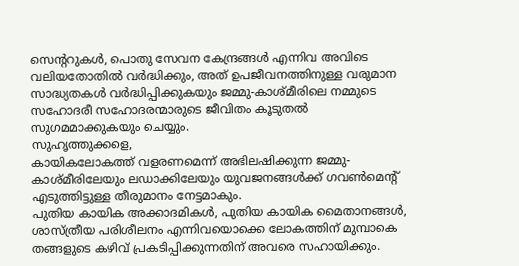സെന്ററുകള്‍, പൊതു സേവന കേന്ദ്രങ്ങള്‍ എന്നിവ അവിടെ വലിയതോതില്‍ വര്‍ദ്ധിക്കും, അത് ഉപജീവനത്തിനുള്ള വരുമാന സാദ്ധ്യതകള്‍ വര്‍ദ്ധിപ്പിക്കുകയും ജമ്മു-കാശ്മീരിലെ നമ്മുടെ സഹോദരീ സഹോദരന്മാരുടെ ജീവിതം കൂടുതല്‍ സുഗമമാക്കുകയും ചെയ്യും.
സുഹൃത്തുക്കളെ,
കായികലോകത്ത് വളരണമെന്ന് അഭിലഷിക്കുന്ന ജമ്മു-കാശ്മീരിലേയും ലഡാക്കിലേയും യുവജനങ്ങള്‍ക്ക് ഗവണ്‍മെന്റ് എടുത്തിട്ടുള്ള തീരുമാനം നേട്ടമാകും.
പുതിയ കായിക അക്കാദമികള്‍, പുതിയ കായിക മൈതാനങ്ങള്‍, ശാസ്ത്രീയ പരിശീലനം എന്നിവയൊക്കെ ലോകത്തിന് മുമ്പാകെ തങ്ങളുടെ കഴിവ് പ്രകടിപ്പിക്കുന്നതിന് അവരെ സഹായിക്കും.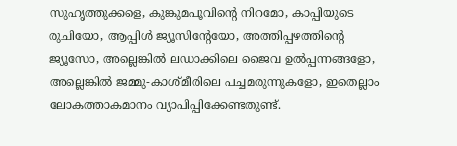സുഹൃത്തുക്കളെ, കുങ്കുമപൂവിന്റെ നിറമോ, കാപ്പിയുടെ രുചിയോ, ആപ്പിള്‍ ജ്യൂസിന്റേയോ, അത്തിപ്പഴത്തിന്റെ ജ്യൂസോ, അല്ലെങ്കില്‍ ലഡാക്കിലെ ജൈവ ഉല്‍പ്പന്നങ്ങളോ, അല്ലെങ്കില്‍ ജമ്മു-കാശ്മീരിലെ പച്ചമരുന്നുകളോ, ഇതെല്ലാം ലോകത്താകമാനം വ്യാപിപ്പിക്കേണ്ടതുണ്ട്.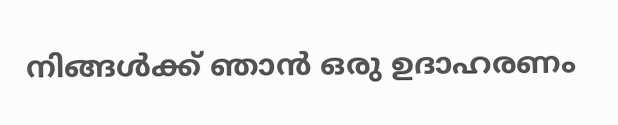നിങ്ങള്‍ക്ക് ഞാന്‍ ഒരു ഉദാഹരണം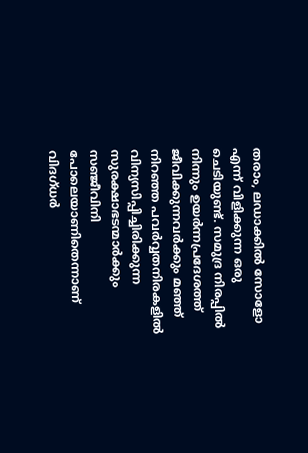തരാം, ലഡാക്കില്‍ സോളോ എന്ന് വിളിക്കുന്ന ഒരു ചെടിയുണ്ട്. സമുദ്ര നിരപ്പില്‍ നിന്നും ഉയര്‍ന്നപ്രദേശത്ത് ജീവിക്കുന്നവര്‍ക്കും മഞ്ഞ് നിറഞ്ഞ പവര്‍വ്വതനിരകളില്‍ വിന്യസിപ്പിച്ചിരിക്കുന്ന സുരക്ഷാഭടന്മാര്‍ക്കും സഞ്ജീവിനി പോലെയാണിതെന്നാണ് വിദഗ്ധര്‍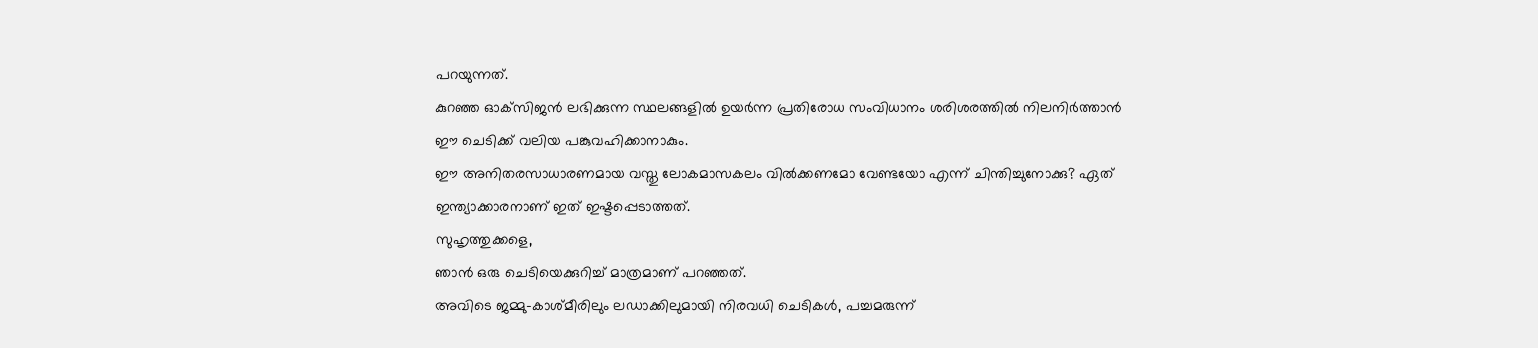പറയുന്നത്.
കുറഞ്ഞ ഓക്‌സിജന്‍ ലഭിക്കുന്ന സ്ഥലങ്ങളില്‍ ഉയര്‍ന്ന പ്രതിരോധ സംവിധാനം ശരിശരത്തില്‍ നിലനിര്‍ത്താന്‍ ഈ ചെടിക്ക് വലിയ പങ്കുവഹിക്കാനാകും.
ഈ അനിതരസാധാരണമായ വസ്തു ലോകമാസകലം വില്‍ക്കണമോ വേണ്ടയോ എന്ന് ചിന്തിച്ചുനോക്കു? ഏത് ഇന്ത്യാക്കാരനാണ് ഇത് ഇഷ്ടപ്പെടാത്തത്.
സുഹൃത്തുക്കളെ,
ഞാന്‍ ഒരു ചെടിയെക്കുറിച്ച് മാത്രമാണ് പറഞ്ഞത്.
അവിടെ ജമ്മു-കാശ്മീരിലും ലഡാക്കിലുമായി നിരവധി ചെടികള്‍, പച്ചമരുന്ന്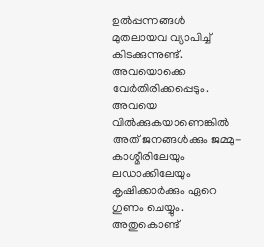ഉല്‍പ്പന്നങ്ങള്‍ മുതലായവ വ്യാപിച്ച് കിടക്കുന്നുണ്ട്.
അവയൊക്കെ വേര്‍തിരിക്കപ്പെടും. അവയെ വില്‍ക്കുകയാണെങ്കില്‍ അത് ജനങ്ങള്‍ക്കും ജമ്മു-കാശ്മീരിലേയും ലഡാക്കിലേയും കൃഷിക്കാര്‍ക്കും ഏറെ ഗുണം ചെയ്യും.
അതുകൊണ്ട്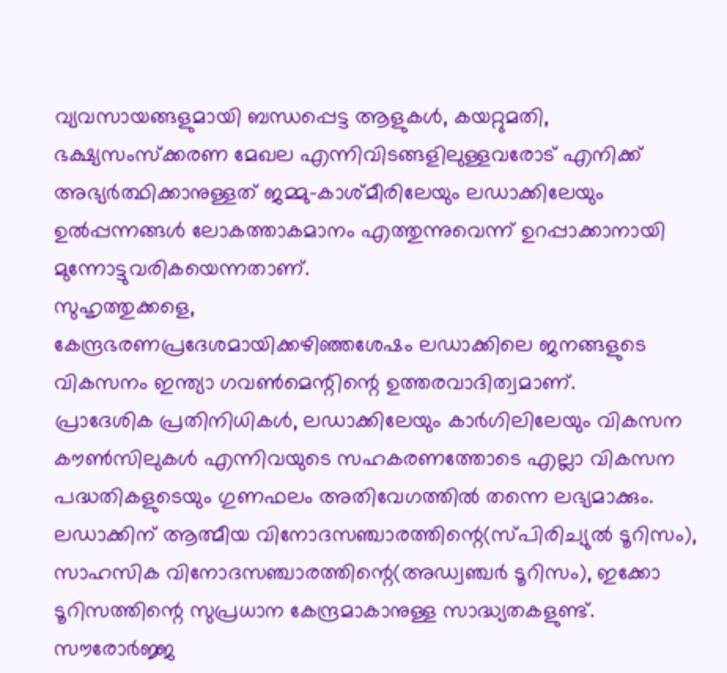വ്യവസായങ്ങളുമായി ബന്ധപ്പെട്ട ആളുകള്‍, കയറ്റുമതി, ഭക്ഷ്യസംസ്‌ക്കരണ മേഖല എന്നിവിടങ്ങളിലുള്ളവരോട് എനിക്ക് അഭ്യര്‍ത്ഥിക്കാനുള്ളത് ജമ്മു-കാശ്മീരിലേയും ലഡാക്കിലേയും ഉല്‍പ്പന്നങ്ങള്‍ ലോകത്താകമാനം എത്തുന്നുവെന്ന് ഉറപ്പാക്കാനായി മുന്നോട്ടുവരികയെന്നതാണ്.
സുഹൃത്തുക്കളെ,
കേന്ദ്രഭരണപ്രദേശമായിക്കഴിഞ്ഞശേഷം ലഡാക്കിലെ ജനങ്ങളുടെ വികസനം ഇന്ത്യാ ഗവണ്‍മെന്റിന്റെ ഉത്തരവാദിത്വമാണ്.
പ്രാദേശിക പ്രതിനിധികള്‍, ലഡാക്കിലേയും കാര്‍ഗിലിലേയും വികസന കൗണ്‍സിലുകള്‍ എന്നിവയുടെ സഹകരണത്തോടെ എല്ലാ വികസന പദ്ധതികളുടെയും ഗുണഫലം അതിവേഗത്തില്‍ തന്നെ ലഭ്യമാക്കും.
ലഡാക്കിന് ആത്മീയ വിനോദസഞ്ചാരത്തിന്റെ(സ്പിരിച്യുല്‍ ടൂറിസം), സാഹസിക വിനോദസഞ്ചാരത്തിന്റെ(അഡ്വഞ്ചര്‍ ടൂറിസം), ഇക്കോ ടൂറിസത്തിന്റെ സുപ്രധാന കേന്ദ്രമാകാനുള്ള സാദ്ധ്യതകളുണ്ട്.
സൗരോര്‍ജ്ജ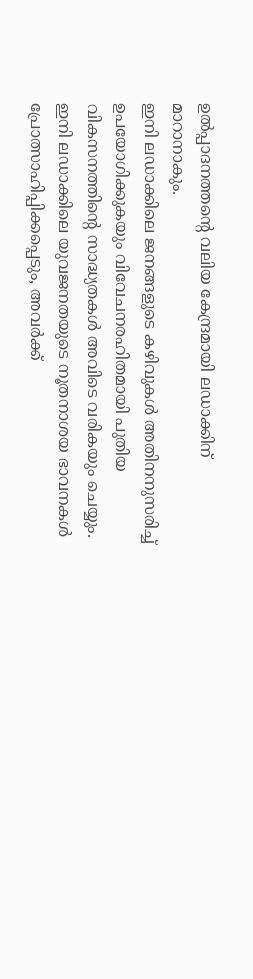ഉല്‍പ്പാദനത്തന്റെ വലിയ കേന്ദ്രമായി ലഡാക്കിന് മാറാനാകും.
ഇനി ലഡാക്കിലെ ജനങ്ങളുടെ കഴിവുകള്‍ അതിനനുസരിച്ച് ഉപയോഗിക്കുകയും വിവേചനരഹിതമായി പുതിയ വികസനത്തിന്റെ സാദ്ധ്യതകള്‍ അവിടെ വരികയും ചെയ്യും.
ഇനി ലഡാക്കിലെ യുവജനതയുടെ നൂതനാശയ ഭാവനകള്‍ പ്രോത്സാഹിപ്പിക്കപ്പെടും, അവര്‍ക്ക്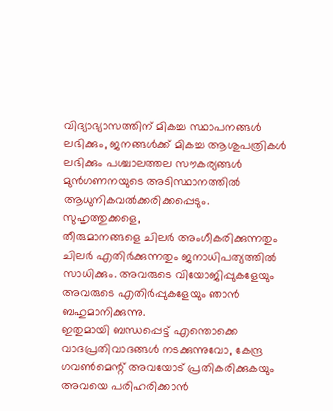വിദ്യാഭ്യാസത്തിന് മികച്ച സ്ഥാപനങ്ങള്‍ ലഭിക്കും, ജനങ്ങള്‍ക്ക് മികച്ച ആശുപത്രികള്‍ ലഭിക്കും പശ്ചാലത്തല സൗകര്യങ്ങള്‍ മുന്‍ഗണനയുടെ അടിസ്ഥാനത്തില്‍ ആധുനികവല്‍ക്കരിക്കപ്പെടും.
സുഹൃത്തുക്കളെ,
തീരുമാനങ്ങളെ ചിലര്‍ അംഗീകരിക്കുന്നതും ചിലര്‍ എതിര്‍ക്കുന്നതും ജനാധിപത്യത്തില്‍ സാധിക്കും. അവരുടെ വിയോജിപ്പുകളേയും അവരുടെ എതിര്‍പ്പുകളേയും ഞാന്‍ ബഹുമാനിക്കുന്നു.
ഇതുമായി ബന്ധപ്പെട്ട് എന്തൊക്കെ വാദപ്രതിവാദങ്ങള്‍ നടക്കുന്നുവോ, കേന്ദ്ര ഗവണ്‍മെന്റ് അവയോട് പ്രതികരിക്കുകയും അവയെ പരിഹരിക്കാന്‍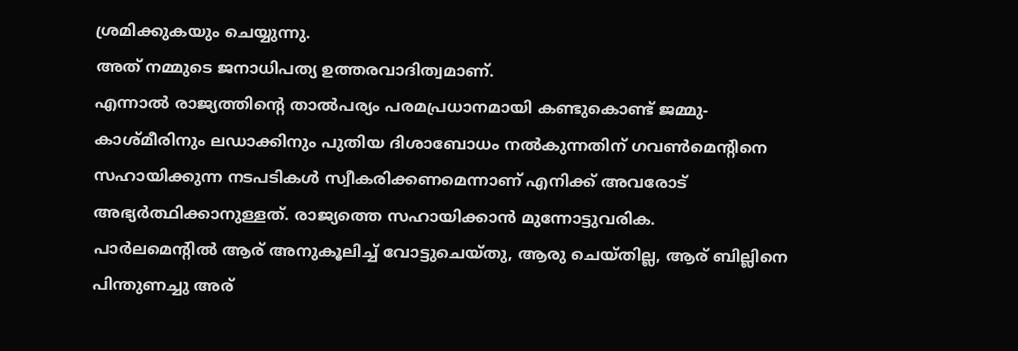ശ്രമിക്കുകയും ചെയ്യുന്നു.
അത് നമ്മുടെ ജനാധിപത്യ ഉത്തരവാദിത്വമാണ്.
എന്നാല്‍ രാജ്യത്തിന്റെ താല്‍പര്യം പരമപ്രധാനമായി കണ്ടുകൊണ്ട് ജമ്മു-കാശ്മീരിനും ലഡാക്കിനും പുതിയ ദിശാബോധം നല്‍കുന്നതിന് ഗവണ്‍മെന്റിനെ സഹായിക്കുന്ന നടപടികള്‍ സ്വീകരിക്കണമെന്നാണ് എനിക്ക് അവരോട് അഭ്യര്‍ത്ഥിക്കാനുള്ളത്. രാജ്യത്തെ സഹായിക്കാന്‍ മുന്നോട്ടുവരിക.
പാര്‍ലമെന്റില്‍ ആര് അനുകൂലിച്ച് വോട്ടുചെയ്തു, ആരു ചെയ്തില്ല, ആര് ബില്ലിനെ പിന്തുണച്ചു അര്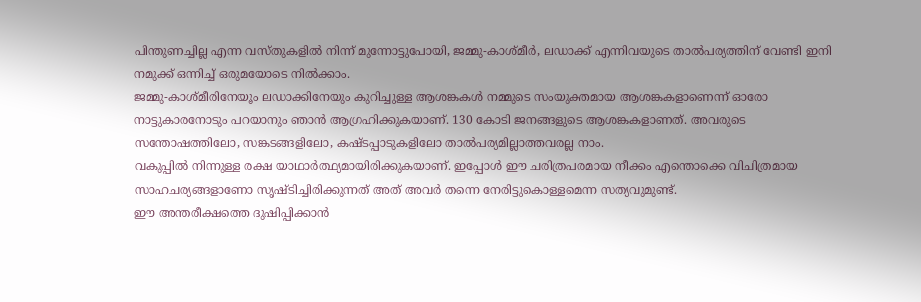പിന്തുണച്ചില്ല എന്ന വസ്തുകളില്‍ നിന്ന് മുന്നോട്ടുപോയി, ജമ്മു-കാശ്മീര്‍, ലഡാക്ക് എന്നിവയുടെ താല്‍പര്യത്തിന് വേണ്ടി ഇനി നമുക്ക് ഒന്നിച്ച് ഒരുമയോടെ നില്‍ക്കാം.
ജമ്മു-കാശ്മീരിനേയൂം ലഡാക്കിനേയും കുറിച്ചുള്ള ആശങ്കകള്‍ നമ്മുടെ സംയുക്തമായ ആശങ്കകളാണെന്ന് ഓരോ നാട്ടുകാരനോടും പറയാനും ഞാന്‍ ആഗ്രഹിക്കുകയാണ്. 130 കോടി ജനങ്ങളുടെ ആശങ്കകളാണത്. അവരുടെ സന്തോഷത്തിലോ, സങ്കടങ്ങളിലോ, കഷ്ടപ്പാടുകളിലോ താല്‍പര്യമില്ലാത്തവരല്ല നാം.
വകുപ്പില്‍ നിന്നുള്ള രക്ഷ യാഥാര്‍ത്ഥ്യമായിരിക്കുകയാണ്. ഇപ്പോള്‍ ഈ ചരിത്രപരമായ നീക്കം എന്തൊക്കെ വിചിത്രമായ സാഹചര്യങ്ങളാണോ സൃഷ്ടിച്ചിരിക്കുന്നത് അത് അവര്‍ തന്നെ നേരിട്ടുകൊള്ളമെന്ന സത്യവുമുണ്ട്.
ഈ അന്തരീക്ഷത്തെ ദുഷിപ്പിക്കാന്‍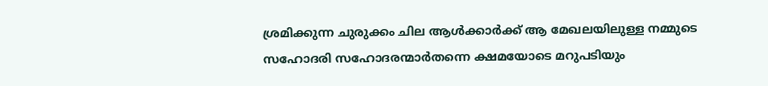ശ്രമിക്കുന്ന ചുരുക്കം ചില ആള്‍ക്കാര്‍ക്ക് ആ മേഖലയിലുള്ള നമ്മുടെ സഹോദരി സഹോദരന്മാര്‍തന്നെ ക്ഷമയോടെ മറുപടിയും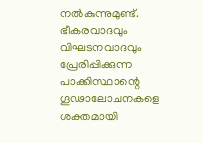നല്‍കുന്നുമുണ്ട്.
ഭീകരവാദവും വിഘടനവാദവും പ്രേരിപ്പിക്കുന്ന പാക്കിസ്ഥാന്റെ ഗൂഢാലോചനകളെ ശക്തമായി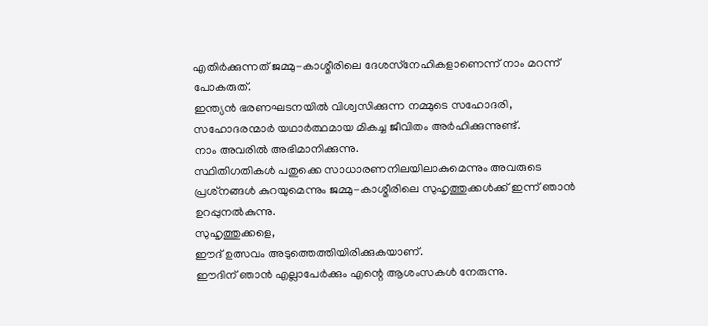എതിര്‍ക്കുന്നത് ജമ്മു-കാശ്മീരിലെ ദേശസ്‌നേഹികളാണെന്ന് നാം മറന്ന് പോകരുത്.
ഇന്ത്യന്‍ ഭരണഘടനയില്‍ വിശ്വസിക്കുന്ന നമ്മുടെ സഹോദരി, സഹോദരന്മാര്‍ യഥാര്‍ത്ഥമായ മികച്ച ജീവിതം അര്‍ഹിക്കുന്നുണ്ട്.
നാം അവരില്‍ അഭിമാനിക്കുന്നു.
സ്ഥിതിഗതികള്‍ പതുക്കെ സാധാരണനിലയിലാകുമെന്നും അവരുടെ പ്രശ്‌നങ്ങള്‍ കുറയുമെന്നും ജമ്മു-കാശ്മീരിലെ സുഹൃത്തുക്കള്‍ക്ക് ഇന്ന് ഞാന്‍ ഉറപ്പുനല്‍കുന്നു.
സുഹൃത്തുക്കളെ,
ഈദ് ഉത്സവം അടുത്തെത്തിയിരിക്കുകയാണ്.
ഈദിന് ഞാന്‍ എല്ലാപേര്‍ക്കും എന്റെ ആശംസകള്‍ നേരുന്നു.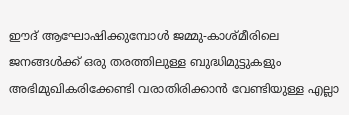ഈദ് ആഘോഷിക്കുമ്പോള്‍ ജമ്മു-കാശ്മീരിലെ ജനങ്ങള്‍ക്ക് ഒരു തരത്തിലുള്ള ബുദ്ധിമുട്ടുകളും അഭിമുഖികരിക്കേണ്ടി വരാതിരിക്കാന്‍ വേണ്ടിയുള്ള എല്ലാ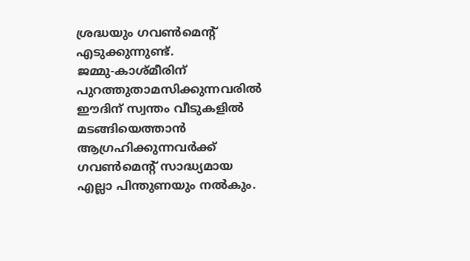ശ്രദ്ധയും ഗവണ്‍മെന്റ് എടുക്കുന്നുണ്ട്.
ജമ്മു-കാശ്മീരിന് പുറത്തുതാമസിക്കുന്നവരില്‍ ഈദിന് സ്വന്തം വീടുകളില്‍ മടങ്ങിയെത്താന്‍ ആഗ്രഹിക്കുന്നവര്‍ക്ക് ഗവണ്‍മെന്റ് സാദ്ധ്യമായ എല്ലാ പിന്തുണയും നല്‍കും.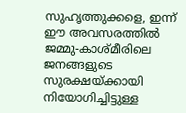സുഹൃത്തുക്കളെ, ഇന്ന് ഈ അവസരത്തില്‍
ജമ്മു-കാശ്മീരിലെ ജനങ്ങളുടെ സുരക്ഷയ്ക്കായി നിയോഗിച്ചിട്ടുള്ള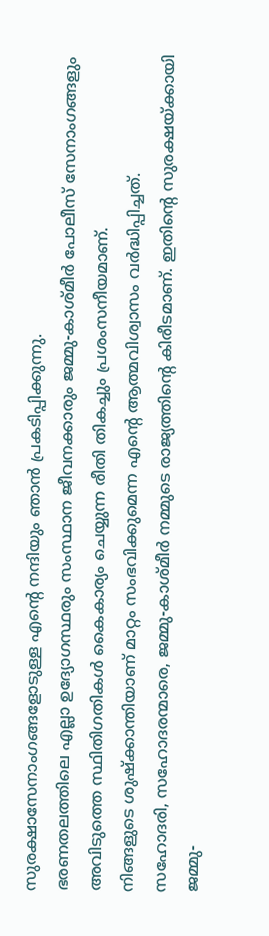സുരക്ഷാസേനാംഗങ്ങളോടുള്ള എന്റെ നന്ദിയും ഞാന്‍ പ്രകടിപ്പിക്കുന്നു.
ഭരണതലത്തിലെ എല്ലാ ഉദ്യോഗസ്ഥരും സംസ്ഥാന ജീവനക്കാരും ജമ്മു-കാശ്മീര്‍ പോലീസ് സേനാംഗങ്ങളും അവിടുത്തെ സ്ഥിതിഗതികള്‍ കൈകാര്യം ചെയ്യുന്ന രീതി തികച്ചും പ്രശംസനീയമാണ്.
നിങ്ങളുടെ ശുഷ്‌ക്കാന്തിയാണ് മാറ്റം സംഭവിക്കുമെന്ന എന്റെ ആത്മവിശ്വാസം വര്‍ദ്ധിപ്പിച്ചത്.
സഹോദരി, സഹോദരന്മാരെ, ജമ്മു-കാശ്മീര്‍ നമ്മുടെ രാജ്യത്തിന്റെ കിരീടമാണ്. ഇതിന്റെ സുരക്ഷയ്ക്കായി ജമ്മു-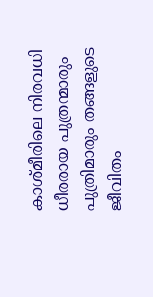കാശ്മീരിലെ നിരവധി ധീരരായ പുത്രന്മാരും പുത്രിമാരും തങ്ങളുടെ ജീവിതം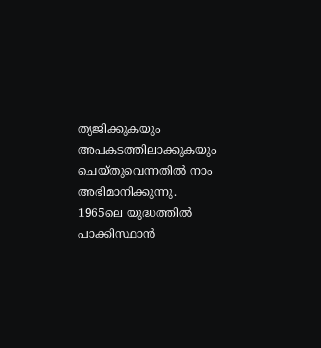ത്യജിക്കുകയും അപകടത്തിലാക്കുകയും ചെയ്തുവെന്നതില്‍ നാം അഭിമാനിക്കുന്നു.
1965ലെ യുദ്ധത്തില്‍ പാക്കിസ്ഥാന്‍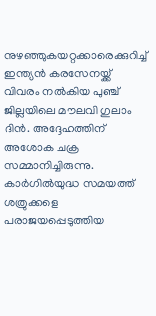നുഴഞ്ഞുകയറ്റക്കാരെക്കുറിച്ച് ഇന്ത്യന്‍ കരസേനയ്ക്ക് വിവരം നല്‍കിയ പുഞ്ച് ജില്ലയിലെ മൗലവി ഗുലാം ദിന്‍. അദ്ദേഹത്തിന് അശോക ചക്ര സമ്മാനിച്ചിരുന്നു.
കാര്‍ഗില്‍യുദ്ധ സമയത്ത് ശത്രുക്കളെ പരാജയപ്പെടുത്തിയ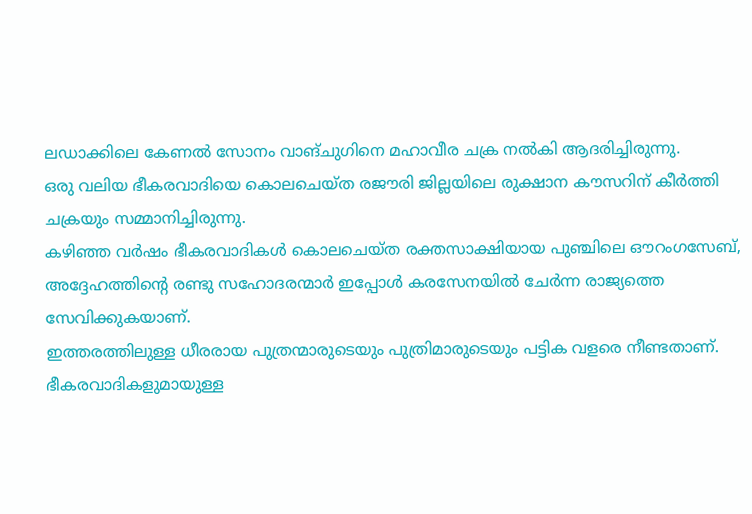ലഡാക്കിലെ കേണല്‍ സോനം വാങ്ചുഗിനെ മഹാവീര ചക്ര നല്‍കി ആദരിച്ചിരുന്നു.
ഒരു വലിയ ഭീകരവാദിയെ കൊലചെയ്ത രജൗരി ജില്ലയിലെ രുക്ഷാന കൗസറിന് കീര്‍ത്തി ചക്രയും സമ്മാനിച്ചിരുന്നു.
കഴിഞ്ഞ വര്‍ഷം ഭീകരവാദികള്‍ കൊലചെയ്ത രക്തസാക്ഷിയായ പുഞ്ചിലെ ഔറംഗസേബ്, അദ്ദേഹത്തിന്റെ രണ്ടു സഹോദരന്മാര്‍ ഇപ്പോള്‍ കരസേനയില്‍ ചേര്‍ന്ന രാജ്യത്തെ സേവിക്കുകയാണ്.
ഇത്തരത്തിലുള്ള ധീരരായ പുത്രന്മാരുടെയും പുത്രിമാരുടെയും പട്ടിക വളരെ നീണ്ടതാണ്.
ഭീകരവാദികളുമായുള്ള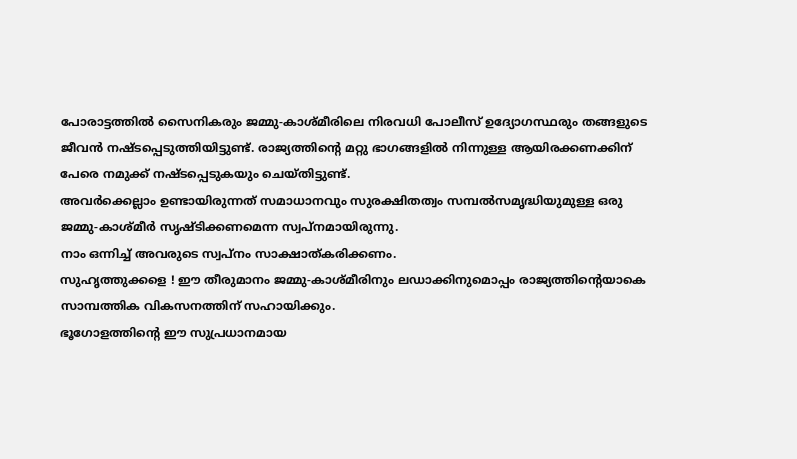പോരാട്ടത്തില്‍ സൈനികരും ജമ്മു-കാശ്മീരിലെ നിരവധി പോലീസ് ഉദ്യോഗസ്ഥരും തങ്ങളുടെ ജീവന്‍ നഷ്ടപ്പെടുത്തിയിട്ടുണ്ട്. രാജ്യത്തിന്റെ മറ്റു ഭാഗങ്ങളില്‍ നിന്നുള്ള ആയിരക്കണക്കിന് പേരെ നമുക്ക് നഷ്ടപ്പെടുകയും ചെയ്തിട്ടുണ്ട്.
അവര്‍ക്കെല്ലാം ഉണ്ടായിരുന്നത് സമാധാനവും സുരക്ഷിതത്വം സമ്പല്‍സമൃദ്ധിയുമുള്ള ഒരു ജമ്മു-കാശ്മീര്‍ സൃഷ്ടിക്കണമെന്ന സ്വപ്‌നമായിരുന്നു.
നാം ഒന്നിച്ച് അവരുടെ സ്വപ്‌നം സാക്ഷാത്കരിക്കണം.
സുഹൃത്തുക്കളെ ! ഈ തീരുമാനം ജമ്മു-കാശ്മീരിനും ലഡാക്കിനുമൊപ്പം രാജ്യത്തിന്റെയാകെ സാമ്പത്തിക വികസനത്തിന് സഹായിക്കും.
ഭൂഗോളത്തിന്റെ ഈ സുപ്രധാനമായ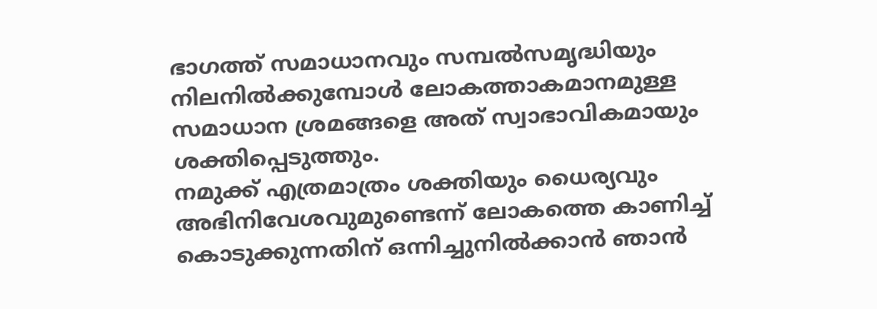ഭാഗത്ത് സമാധാനവും സമ്പല്‍സമൃദ്ധിയും നിലനില്‍ക്കുമ്പോള്‍ ലോകത്താകമാനമുള്ള സമാധാന ശ്രമങ്ങളെ അത് സ്വാഭാവികമായും ശക്തിപ്പെടുത്തും.
നമുക്ക് എത്രമാത്രം ശക്തിയും ധൈര്യവും അഭിനിവേശവുമുണ്ടെന്ന് ലോകത്തെ കാണിച്ച് കൊടുക്കുന്നതിന് ഒന്നിച്ചുനില്‍ക്കാന്‍ ഞാന്‍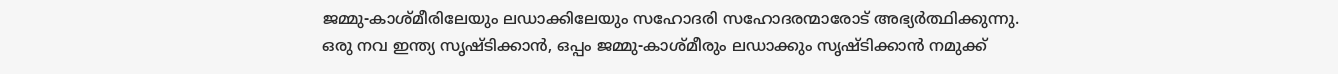ജമ്മു-കാശ്മീരിലേയും ലഡാക്കിലേയും സഹോദരി സഹോദരന്മാരോട് അഭ്യര്‍ത്ഥിക്കുന്നു.
ഒരു നവ ഇന്ത്യ സൃഷ്ടിക്കാന്‍, ഒപ്പം ജമ്മു-കാശ്മീരും ലഡാക്കും സൃഷ്ടിക്കാന്‍ നമുക്ക്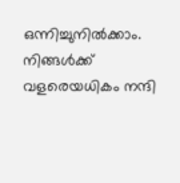ഒന്നിച്ചുനില്‍ക്കാം.
നിങ്ങള്‍ക്ക് വളരെയധികം നന്ദി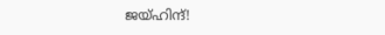ജയ്ഹിന്ദ്!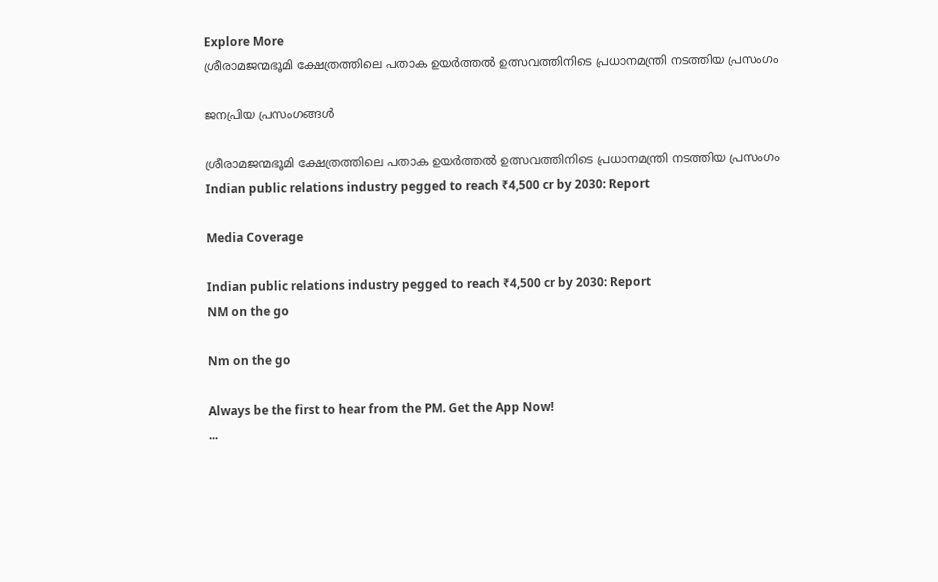Explore More
ശ്രീരാമജന്മഭൂമി ക്ഷേത്രത്തിലെ പതാക ഉയർത്തൽ ഉത്സവത്തിനിടെ പ്രധാനമന്ത്രി നടത്തിയ പ്രസംഗം

ജനപ്രിയ പ്രസംഗങ്ങൾ

ശ്രീരാമജന്മഭൂമി ക്ഷേത്രത്തിലെ പതാക ഉയർത്തൽ ഉത്സവത്തിനിടെ പ്രധാനമന്ത്രി നടത്തിയ പ്രസംഗം
Indian public relations industry pegged to reach ₹4,500 cr by 2030: Report

Media Coverage

Indian public relations industry pegged to reach ₹4,500 cr by 2030: Report
NM on the go

Nm on the go

Always be the first to hear from the PM. Get the App Now!
...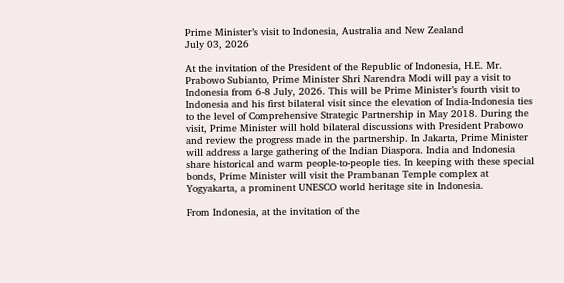Prime Minister’s visit to Indonesia, Australia and New Zealand
July 03, 2026

At the invitation of the President of the Republic of Indonesia, H.E. Mr. Prabowo Subianto, Prime Minister Shri Narendra Modi will pay a visit to Indonesia from 6-8 July, 2026. This will be Prime Minister’s fourth visit to Indonesia and his first bilateral visit since the elevation of India-Indonesia ties to the level of Comprehensive Strategic Partnership in May 2018. During the visit, Prime Minister will hold bilateral discussions with President Prabowo and review the progress made in the partnership. In Jakarta, Prime Minister will address a large gathering of the Indian Diaspora. India and Indonesia share historical and warm people-to-people ties. In keeping with these special bonds, Prime Minister will visit the Prambanan Temple complex at Yogyakarta, a prominent UNESCO world heritage site in Indonesia.

From Indonesia, at the invitation of the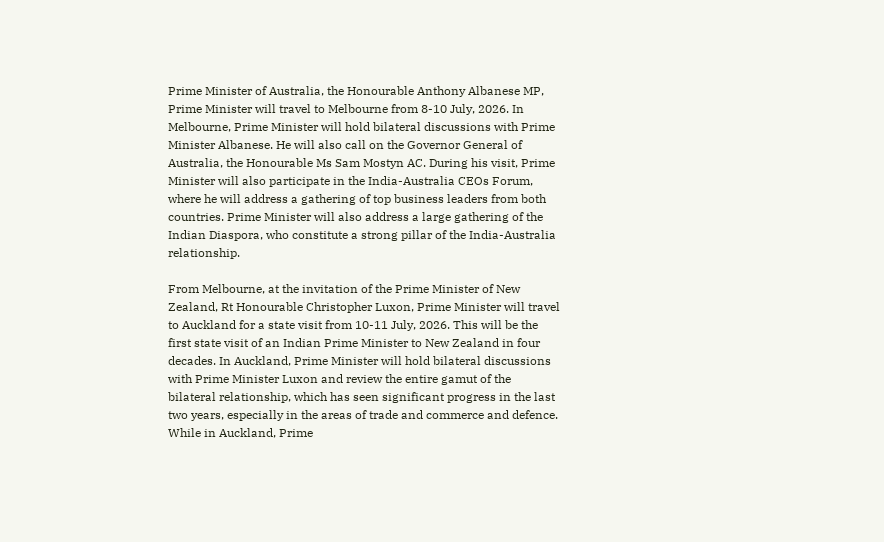Prime Minister of Australia, the Honourable Anthony Albanese MP, Prime Minister will travel to Melbourne from 8-10 July, 2026. In Melbourne, Prime Minister will hold bilateral discussions with Prime Minister Albanese. He will also call on the Governor General of Australia, the Honourable Ms Sam Mostyn AC. During his visit, Prime Minister will also participate in the India-Australia CEOs Forum, where he will address a gathering of top business leaders from both countries. Prime Minister will also address a large gathering of the Indian Diaspora, who constitute a strong pillar of the India-Australia relationship.

From Melbourne, at the invitation of the Prime Minister of New Zealand, Rt Honourable Christopher Luxon, Prime Minister will travel to Auckland for a state visit from 10-11 July, 2026. This will be the first state visit of an Indian Prime Minister to New Zealand in four decades. In Auckland, Prime Minister will hold bilateral discussions with Prime Minister Luxon and review the entire gamut of the bilateral relationship, which has seen significant progress in the last two years, especially in the areas of trade and commerce and defence. While in Auckland, Prime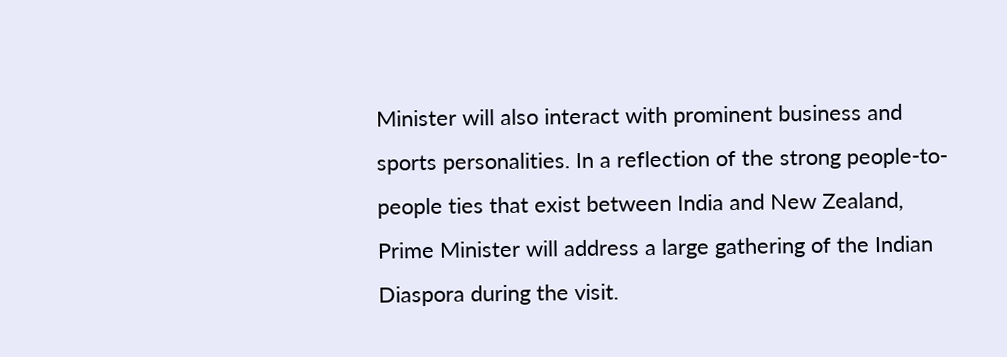Minister will also interact with prominent business and sports personalities. In a reflection of the strong people-to-people ties that exist between India and New Zealand, Prime Minister will address a large gathering of the Indian Diaspora during the visit.